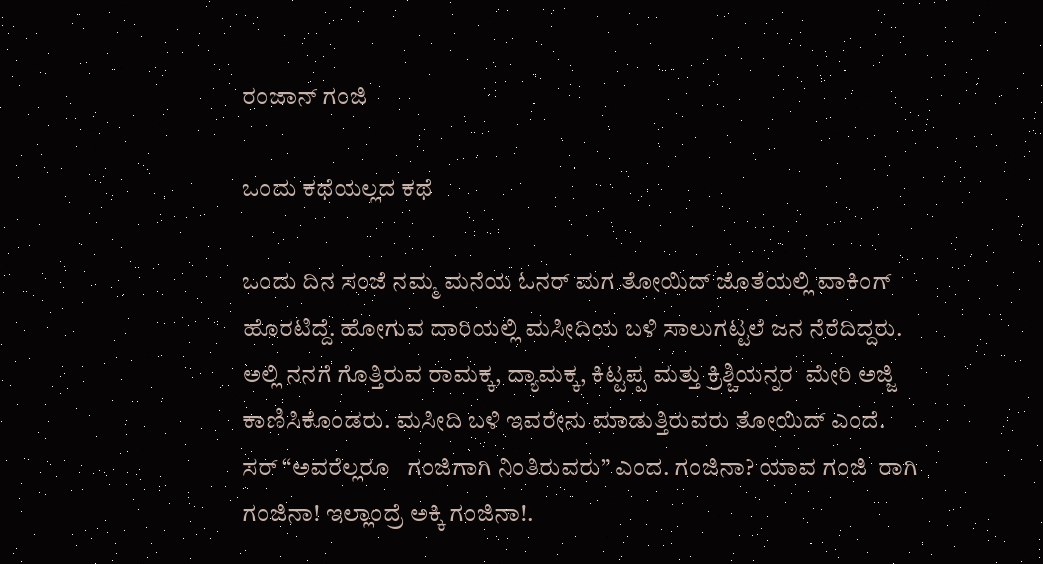ರಂಜಾನ್ ಗಂಜಿ

ಒಂದು ಕಥೆಯಲ್ಲದ ಕಥೆ

ಒಂದು ದಿನ ಸಂಜೆ ನಮ್ಮ ಮನೆಯ ಓನರ್ ಮಗ ತೋಯಿದ್ ಜೊತೆಯಲ್ಲಿ ವಾಕಿಂಗ್ ಹೊರಟಿದ್ದೆ. ಹೋಗುವ ದಾರಿಯಲ್ಲಿ ಮಸೀದಿಯ ಬಳಿ ಸಾಲುಗಟ್ಟಲೆ ಜನ ನೆರೆದಿದ್ದರು. ಅಲ್ಲಿ ನನಗೆ ಗೊತ್ತಿರುವ ರಾಮಕ್ಕ, ದ್ಯಾಮಕ್ಕ, ಕಿಟ್ಟಪ್ಪ ಮತ್ತು ಕ್ರಿಶ್ಚಿಯನ್ನರ  ಮೇರಿ ಅಜ್ಜಿ  ಕಾಣಿಸಿಕೊಂಡರು. ಮಸೀದಿ ಬಳಿ ಇವರೇನು ಮಾಡುತ್ತಿರುವರು ತೋಯಿದ್ ಎಂದೆ. ಸರ್ “ಅವರೆಲ್ಲರೂ   ಗಂಜಿಗಾಗಿ ನಿಂತಿರುವರು” ಎಂದ. ಗಂಜಿನಾ? ಯಾವ ಗಂಜಿ  ರಾಗಿ ಗಂಜಿನಾ! ಇಲ್ಲಾಂದ್ರೆ ಅಕ್ಕಿ ಗಂಜಿನಾ!.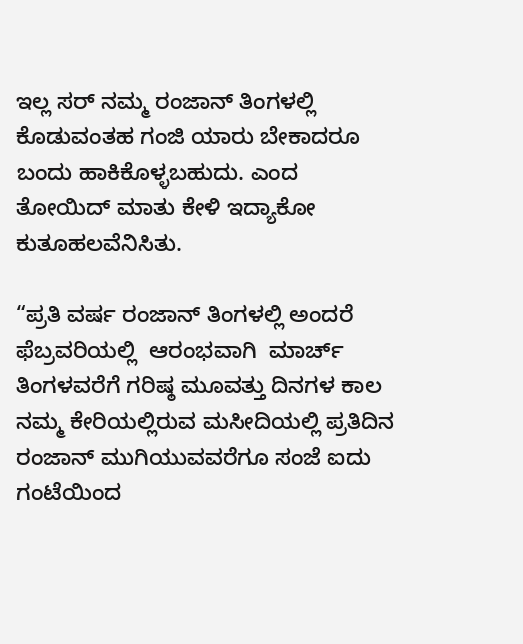ಇಲ್ಲ ಸರ್ ನಮ್ಮ ರಂಜಾನ್ ತಿಂಗಳಲ್ಲಿ ಕೊಡುವಂತಹ ಗಂಜಿ ಯಾರು ಬೇಕಾದರೂ ಬಂದು ಹಾಕಿಕೊಳ್ಳಬಹುದು. ಎಂದ ತೋಯಿದ್ ಮಾತು ಕೇಳಿ ಇದ್ಯಾಕೋ ಕುತೂಹಲವೆನಿಸಿತು.

“ಪ್ರತಿ ವರ್ಷ ರಂಜಾನ್ ತಿಂಗಳಲ್ಲಿ ಅಂದರೆ ಫೆಬ್ರವರಿಯಲ್ಲಿ  ಆರಂಭವಾಗಿ  ಮಾರ್ಚ್ ತಿಂಗಳವರೆಗೆ ಗರಿಷ್ಠ ಮೂವತ್ತು ದಿನಗಳ ಕಾಲ ನಮ್ಮ ಕೇರಿಯಲ್ಲಿರುವ ಮಸೀದಿಯಲ್ಲಿ ಪ್ರತಿದಿನ ರಂಜಾನ್ ಮುಗಿಯುವವರೆಗೂ ಸಂಜೆ ಐದು ಗಂಟೆಯಿಂದ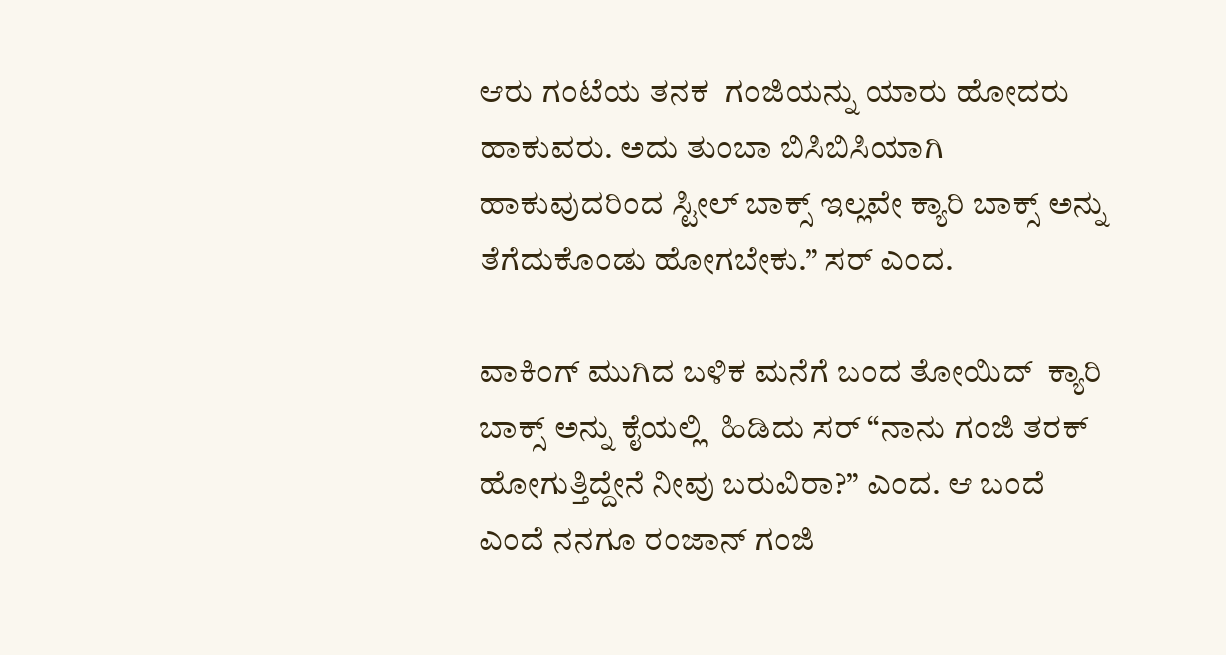ಆರು ಗಂಟೆಯ ತನಕ  ಗಂಜಿಯನ್ನು ಯಾರು ಹೋದರು  ಹಾಕುವರು. ಅದು ತುಂಬಾ ಬಿಸಿಬಿಸಿಯಾಗಿ ಹಾಕುವುದರಿಂದ ಸ್ಟೀಲ್ ಬಾಕ್ಸ್ ಇಲ್ಲವೇ ಕ್ಯಾರಿ ಬಾಕ್ಸ್ ಅನ್ನು ತೆಗೆದುಕೊಂಡು ಹೋಗಬೇಕು.” ಸರ್ ಎಂದ.

ವಾಕಿಂಗ್ ಮುಗಿದ ಬಳಿಕ ಮನೆಗೆ ಬಂದ ತೋಯಿದ್  ಕ್ಯಾರಿ ಬಾಕ್ಸ್ ಅನ್ನು ಕೈಯಲ್ಲಿ  ಹಿಡಿದು ಸರ್ “ನಾನು ಗಂಜಿ ತರಕ್ ಹೋಗುತ್ತಿದ್ದೇನೆ ನೀವು ಬರುವಿರಾ?” ಎಂದ. ಆ ಬಂದೆ ಎಂದೆ ನನಗೂ ರಂಜಾನ್ ಗಂಜಿ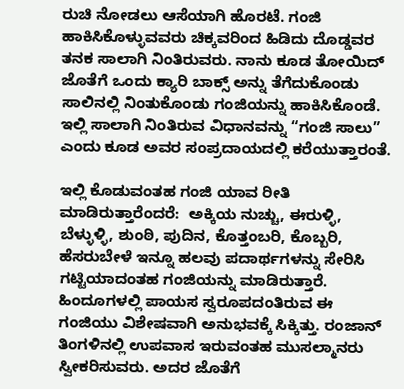ರುಚಿ ನೋಡಲು ಆಸೆಯಾಗಿ ಹೊರಟೆ. ಗಂಜಿ ಹಾಕಿಸಿಕೊಳ್ಳುವವರು ಚಿಕ್ಕವರಿಂದ ಹಿಡಿದು ದೊಡ್ಡವರ ತನಕ ಸಾಲಾಗಿ ನಿಂತಿರುವರು. ನಾನು ಕೂಡ ತೋಯಿದ್ ಜೊತೆಗೆ ಒಂದು ಕ್ಯಾರಿ ಬಾಕ್ಸ್ ಅನ್ನು ತೆಗೆದುಕೊಂಡು ಸಾಲಿನಲ್ಲಿ ನಿಂತುಕೊಂಡು ಗಂಜಿಯನ್ನು ಹಾಕಿಸಿಕೊಂಡೆ. ಇಲ್ಲಿ ಸಾಲಾಗಿ ನಿಂತಿರುವ ವಿಧಾನವನ್ನು “ಗಂಜಿ ಸಾಲು” ಎಂದು ಕೂಡ ಅವರ ಸಂಪ್ರದಾಯದಲ್ಲಿ ಕರೆಯುತ್ತಾರಂತೆ.

ಇಲ್ಲಿ ಕೊಡುವಂತಹ ಗಂಜಿ ಯಾವ ರೀತಿ ಮಾಡಿರುತ್ತಾರೆಂದರೆ:  ಅಕ್ಕಿಯ ನುಚ್ಚು, ಈರುಳ್ಳಿ, ಬೆಳ್ಳುಳ್ಳಿ, ಶುಂಠಿ, ಪುದಿನ, ಕೊತ್ತಂಬರಿ, ಕೊಬ್ಬರಿ, ಹೆಸರುಬೇಳೆ ಇನ್ನೂ ಹಲವು ಪದಾರ್ಥಗಳನ್ನು ಸೇರಿಸಿ ಗಟ್ಟಿಯಾದಂತಹ ಗಂಜಿಯನ್ನು ಮಾಡಿರುತ್ತಾರೆ. ಹಿಂದೂಗಳಲ್ಲಿ ಪಾಯಸ ಸ್ವರೂಪದಂತಿರುವ ಈ ಗಂಜಿಯು ವಿಶೇಷವಾಗಿ ಅನುಭವಕ್ಕೆ ಸಿಕ್ಕಿತ್ತು. ರಂಜಾನ್ ತಿಂಗಳಿನಲ್ಲಿ ಉಪವಾಸ ಇರುವಂತಹ ಮುಸಲ್ಮಾನರು ಸ್ವೀಕರಿಸುವರು. ಅದರ ಜೊತೆಗೆ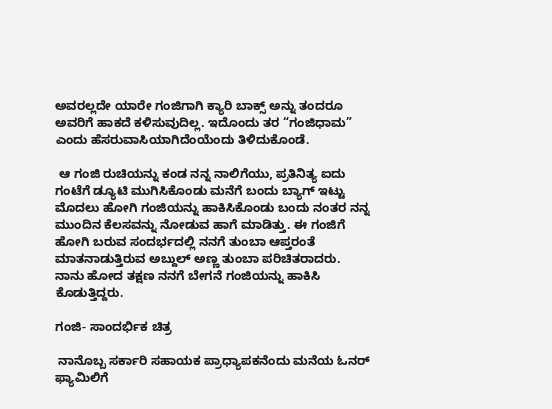ಅವರಲ್ಲದೇ ಯಾರೇ ಗಂಜಿಗಾಗಿ ಕ್ಯಾರಿ ಬಾಕ್ಸ್ ಅನ್ನು ತಂದರೂ ಅವರಿಗೆ ಹಾಕದೆ ಕಳಿಸುವುದಿಲ್ಲ. ಇದೊಂದು ತರ “ಗಂಜಿಧಾಮ” ಎಂದು ಹೆಸರುವಾಸಿಯಾಗಿದೆಂಯೆಂದು ತಿಳಿದುಕೊಂಡೆ.

 ಆ ಗಂಜಿ ರುಚಿಯನ್ನು ಕಂಡ ನನ್ನ ನಾಲಿಗೆಯು, ಪ್ರತಿನಿತ್ಯ ಐದು ಗಂಟೆಗೆ ಡ್ಯೂಟಿ ಮುಗಿಸಿಕೊಂಡು ಮನೆಗೆ ಬಂದು ಬ್ಯಾಗ್ ಇಟ್ಟು ಮೊದಲು ಹೋಗಿ ಗಂಜಿಯನ್ನು ಹಾಕಿಸಿಕೊಂಡು ಬಂದು ನಂತರ ನನ್ನ ಮುಂದಿನ ಕೆಲಸವನ್ನು ನೋಡುವ ಹಾಗೆ ಮಾಡಿತ್ತು. ಈ ಗಂಜಿಗೆ ಹೋಗಿ ಬರುವ ಸಂದರ್ಭದಲ್ಲಿ ನನಗೆ ತುಂಬಾ ಆಪ್ತರಂತೆ ಮಾತನಾಡುತ್ತಿರುವ ಅಬ್ದುಲ್ ಅಣ್ಣ ತುಂಬಾ ಪರಿಚಿತರಾದರು. ನಾನು ಹೋದ ತಕ್ಷಣ ನನಗೆ ಬೇಗನೆ ಗಂಜಿಯನ್ನು ಹಾಕಿಸಿ ಕೊಡುತ್ತಿದ್ದರು.

ಗಂಜಿ- ಸಾಂದರ್ಭಿಕ ಚಿತ್ರ

 ನಾನೊಬ್ಬ ಸರ್ಕಾರಿ ಸಹಾಯಕ ಪ್ರಾಧ್ಯಾಪಕನೆಂದು ಮನೆಯ ಓನರ್ ಫ್ಯಾಮಿಲಿಗೆ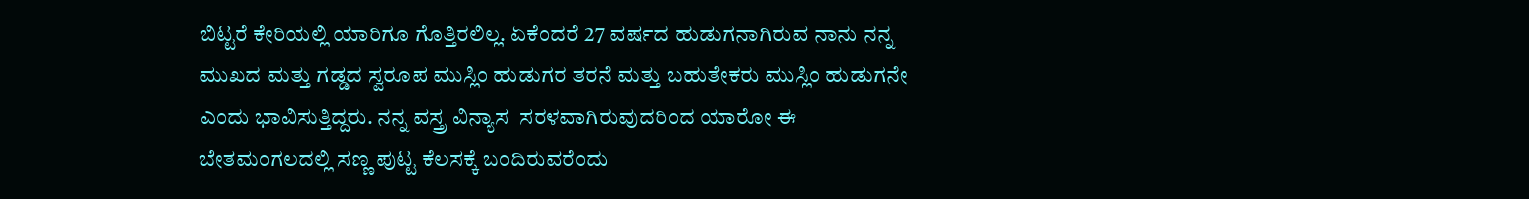ಬಿಟ್ಟರೆ ಕೇರಿಯಲ್ಲಿ ಯಾರಿಗೂ ಗೊತ್ತಿರಲಿಲ್ಲ. ಏಕೆಂದರೆ 27 ವರ್ಷದ ಹುಡುಗನಾಗಿರುವ ನಾನು ನನ್ನ ಮುಖದ ಮತ್ತು ಗಡ್ಡದ ಸ್ವರೂಪ ಮುಸ್ಲಿಂ ಹುಡುಗರ ತರನೆ ಮತ್ತು ಬಹುತೇಕರು ಮುಸ್ಲಿಂ ಹುಡುಗನೇ ಎಂದು ಭಾವಿಸುತ್ತಿದ್ದರು. ನನ್ನ ವಸ್ತ್ರ ವಿನ್ಯಾಸ  ಸರಳವಾಗಿರುವುದರಿಂದ ಯಾರೋ ಈ ಬೇತಮಂಗಲದಲ್ಲಿ ಸಣ್ಣ ಪುಟ್ಟ ಕೆಲಸಕ್ಕೆ ಬಂದಿರುವರೆಂದು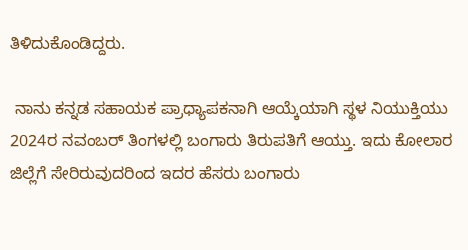ತಿಳಿದುಕೊಂಡಿದ್ದರು.

 ನಾನು ಕನ್ನಡ ಸಹಾಯಕ ಪ್ರಾಧ್ಯಾಪಕನಾಗಿ ಆಯ್ಕೆಯಾಗಿ ಸ್ಥಳ ನಿಯುಕ್ತಿಯು 2024ರ ನವಂಬರ್ ತಿಂಗಳಲ್ಲಿ ಬಂಗಾರು ತಿರುಪತಿಗೆ ಆಯ್ತು. ಇದು ಕೋಲಾರ ಜಿಲ್ಲೆಗೆ ಸೇರಿರುವುದರಿಂದ ಇದರ ಹೆಸರು ಬಂಗಾರು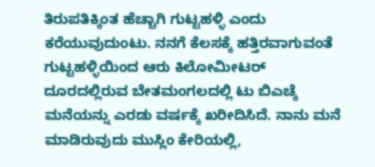ತಿರುಪತಿಕ್ಕಿಂತ ಹೆಚ್ಚಾಗಿ ಗುಟ್ಟಹಳ್ಳಿ ಎಂದು ಕರೆಯುವುದುಂಟು. ನನಗೆ ಕೆಲಸಕ್ಕೆ ಹತ್ತಿರವಾಗುವಂತೆ ಗುಟ್ಟಹಳ್ಳಿಯಿಂದ ಆರು ಕಿಲೋಮೀಟರ್ ದೂರದಲ್ಲಿರುವ ಬೇತಮಂಗಲದಲ್ಲಿ ಟು ಬಿಎಚ್ಕೆ  ಮನೆಯನ್ನು ಎರಡು ವರ್ಷಕ್ಕೆ ಖರೀದಿಸಿದೆ. ನಾನು ಮನೆ ಮಾಡಿರುವುದು ಮುಸ್ಲಿಂ ಕೇರಿಯಲ್ಲಿ,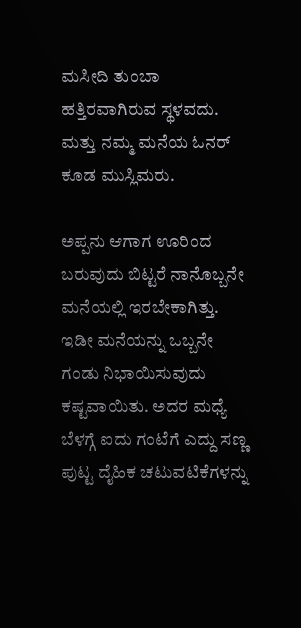ಮಸೀದಿ ತುಂಬಾ ಹತ್ತಿರವಾಗಿರುವ ಸ್ಥಳವದು. ಮತ್ತು ನಮ್ಮ ಮನೆಯ ಓನರ್ ಕೂಡ ಮುಸ್ಲಿಮರು.

ಅಪ್ಪನು ಆಗಾಗ ಊರಿಂದ ಬರುವುದು ಬಿಟ್ಟರೆ ನಾನೊಬ್ಬನೇ ಮನೆಯಲ್ಲಿ ಇರಬೇಕಾಗಿತ್ತು. ಇಡೀ ಮನೆಯನ್ನು ಒಬ್ಬನೇ ಗಂಡು ನಿಭಾಯಿಸುವುದು ಕಷ್ಟವಾಯಿತು. ಅದರ ಮಧ್ಯೆ ಬೆಳಗ್ಗೆ ಐದು ಗಂಟೆಗೆ ಎದ್ದು ಸಣ್ಣ ಪುಟ್ಟ ದೈಹಿಕ ಚಟುವಟಿಕೆಗಳನ್ನು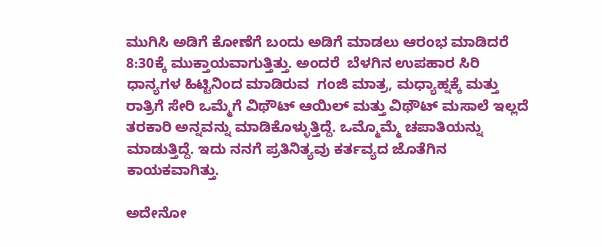ಮುಗಿಸಿ ಅಡಿಗೆ ಕೋಣೆಗೆ ಬಂದು ಅಡಿಗೆ ಮಾಡಲು ಆರಂಭ ಮಾಡಿದರೆ 8:30ಕ್ಕೆ ಮುಕ್ತಾಯವಾಗುತ್ತಿತ್ತು. ಅಂದರೆ  ಬೆಳಗಿನ ಉಪಹಾರ ಸಿರಿ ಧಾನ್ಯಗಳ ಹಿಟ್ಟಿನಿಂದ ಮಾಡಿರುವ  ಗಂಜಿ ಮಾತ್ರ, ಮಧ್ಯಾಹ್ನಕ್ಕೆ ಮತ್ತು ರಾತ್ರಿಗೆ ಸೇರಿ ಒಮ್ಮೆಗೆ ವಿಥೌಟ್ ಆಯಿಲ್ ಮತ್ತು ವಿಥೌಟ್ ಮಸಾಲೆ ಇಲ್ಲದೆ ತರಕಾರಿ ಅನ್ನವನ್ನು ಮಾಡಿಕೊಳ್ಳುತ್ತಿದ್ದೆ. ಒಮ್ಮೊಮ್ಮೆ ಚಪಾತಿಯನ್ನು ಮಾಡುತ್ತಿದ್ದೆ. ಇದು ನನಗೆ ಪ್ರತಿನಿತ್ಯವು ಕರ್ತವ್ಯದ ಜೊತೆಗಿನ ಕಾಯಕವಾಗಿತ್ತು.

ಅದೇನೋ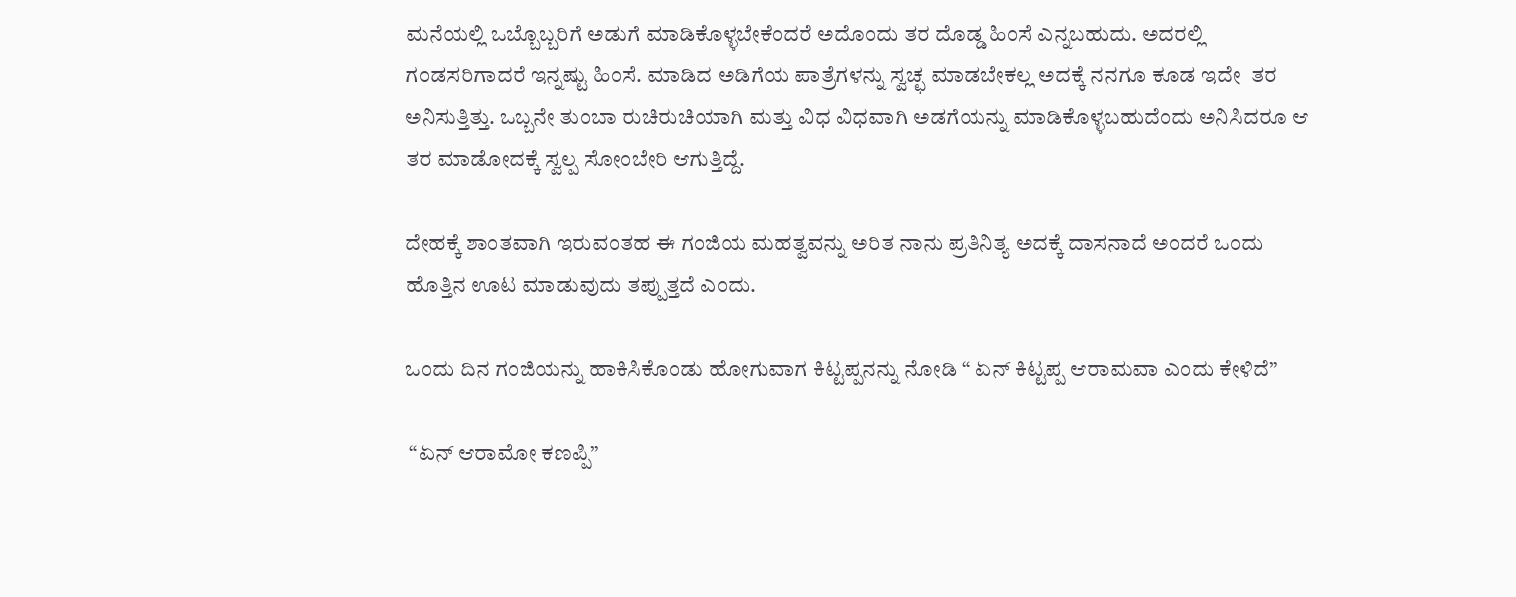ಮನೆಯಲ್ಲಿ ಒಬ್ಬೊಬ್ಬರಿಗೆ ಅಡುಗೆ ಮಾಡಿಕೊಳ್ಳಬೇಕೆಂದರೆ ಅದೊಂದು ತರ ದೊಡ್ಡ ಹಿಂಸೆ ಎನ್ನಬಹುದು. ಅದರಲ್ಲಿ ಗಂಡಸರಿಗಾದರೆ ಇನ್ನಷ್ಟು ಹಿಂಸೆ. ಮಾಡಿದ ಅಡಿಗೆಯ ಪಾತ್ರೆಗಳನ್ನು ಸ್ವಚ್ಛ ಮಾಡಬೇಕಲ್ಲ ಅದಕ್ಕೆ ನನಗೂ ಕೂಡ ಇದೇ  ತರ ಅನಿಸುತ್ತಿತ್ತು. ಒಬ್ಬನೇ ತುಂಬಾ ರುಚಿರುಚಿಯಾಗಿ ಮತ್ತು ವಿಧ ವಿಧವಾಗಿ ಅಡಗೆಯನ್ನು ಮಾಡಿಕೊಳ್ಳಬಹುದೆಂದು ಅನಿಸಿದರೂ ಆ ತರ ಮಾಡೋದಕ್ಕೆ ಸ್ವಲ್ಪ ಸೋಂಬೇರಿ ಆಗುತ್ತಿದ್ದೆ.

ದೇಹಕ್ಕೆ ಶಾಂತವಾಗಿ ಇರುವಂತಹ ಈ ಗಂಜಿಯ ಮಹತ್ವವನ್ನು ಅರಿತ ನಾನು ಪ್ರತಿನಿತ್ಯ ಅದಕ್ಕೆ ದಾಸನಾದೆ ಅಂದರೆ ಒಂದು ಹೊತ್ತಿನ ಊಟ ಮಾಡುವುದು ತಪ್ಪುತ್ತದೆ ಎಂದು.

ಒಂದು ದಿನ ಗಂಜಿಯನ್ನು ಹಾಕಿಸಿಕೊಂಡು ಹೋಗುವಾಗ ಕಿಟ್ಟಪ್ಪನನ್ನು ನೋಡಿ “ ಏನ್ ಕಿಟ್ಟಪ್ಪ ಆರಾಮವಾ ಎಂದು ಕೇಳಿದೆ”

 “ಏನ್ ಆರಾಮೋ ಕಣಪ್ಪಿ”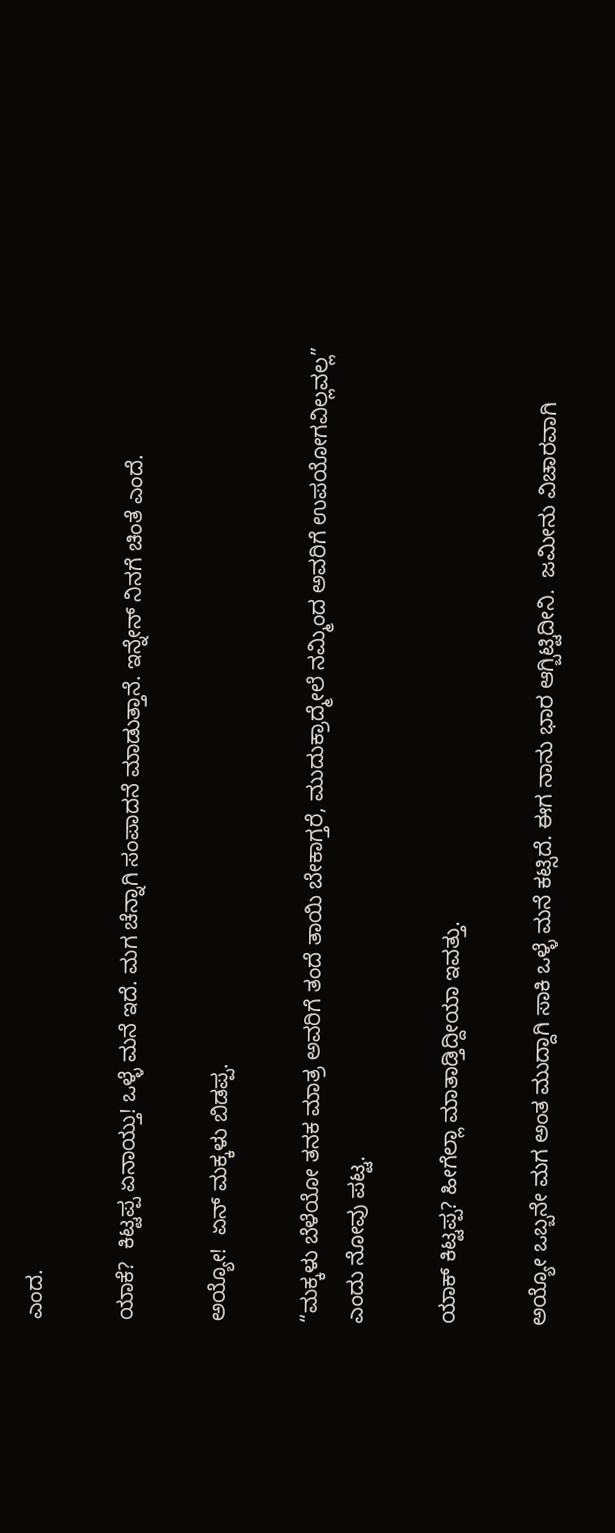ಎಂದ.

ಯಾಕೆ?  ಕಿಟ್ಟಪ್ಪ ಏನಾಯ್ತು! ಒಳ್ಳೆ ಮನೆ ಇದೆ. ಮಗ ಚೆನ್ನಾಗಿ ಸಂಪಾದನೆ ಮಾಡುತ್ತಾನೆ. ಇನ್ನೇನ್ ನಿನಗೆ ಚಿಂತೆ ಎಂದೆ.

ಅಯ್ಯೋ!  ಏನ್ ಮಕ್ಕಳು ಬಿಡಪ್ಪ.

“ಮಕ್ಕಳು ಬೆಳೆಯೋ ತನಕ ಮಾತ್ರ ಅವರಿಗೆ ತಂದೆ ತಾಯಿ ಬೇಕಾಗ್ತರೆ, ಮುದುಕ್ರಾದ್ಮೇಲೆ ನಮ್ಮಿಂದ ಅವರಿಗೆ ಉಪಯೋಗವಿಲ್ಲವಲ್ಲ” ಎಂದು ನೋವು ಪಟ್ಟ.

ಯಾಕ್ ಕಿಟ್ಟಪ್ಪ? ಹೀಗೆಲ್ಲಾ ಮಾತಾಡ್ತಿದ್ದೀಯಾ ಇವತ್ತು.

ಅಯ್ಯೋ ಒಬ್ಬನೇ ಮಗ ಅಂತ ಮುದ್ದಾಗಿ ಸಾಕಿ ಒಳ್ಳೆ ಮನೆ ಕಟ್ಸಿದೆ. ಈಗ ನಾನು ಭಾರ ಆಗ್ಬಿಟ್ಟಿದೀನಿ.  ಜಮೀನು ವಿಚಾರವಾಗಿ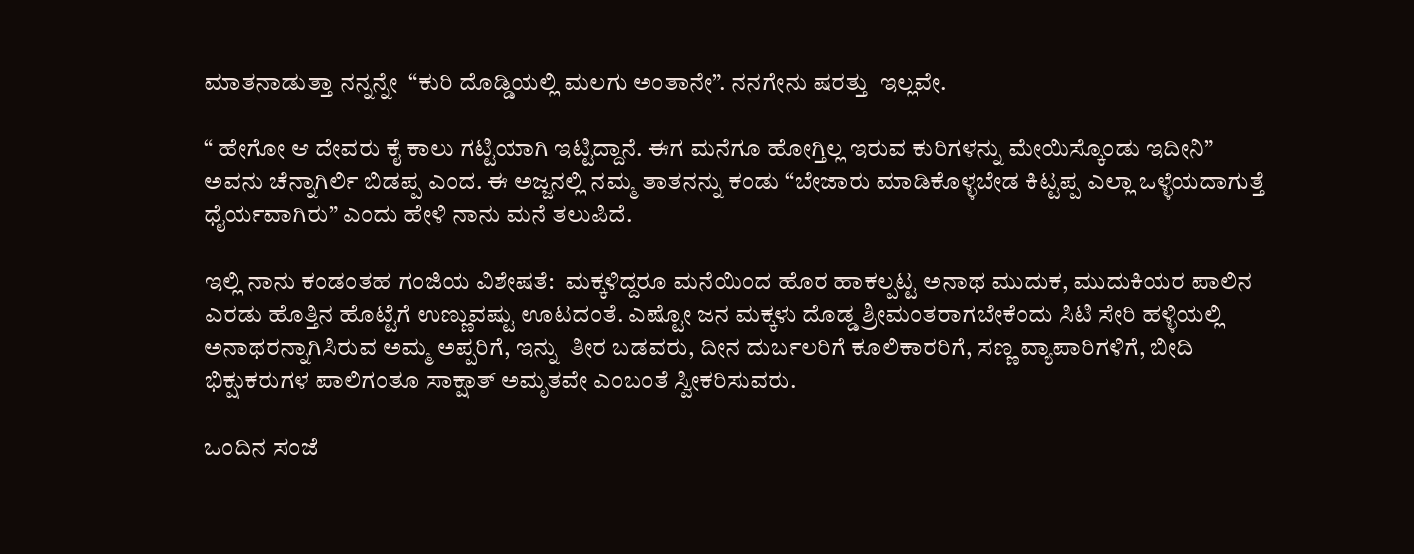ಮಾತನಾಡುತ್ತಾ ನನ್ನನ್ನೇ  “ಕುರಿ ದೊಡ್ಡಿಯಲ್ಲಿ ಮಲಗು ಅಂತಾನೇ”. ನನಗೇನು ಷರತ್ತು  ಇಲ್ಲವೇ.

“ ಹೇಗೋ ಆ ದೇವರು ಕೈ ಕಾಲು ಗಟ್ಟಿಯಾಗಿ ಇಟ್ಟಿದ್ದಾನೆ. ಈಗ ಮನೆಗೂ ಹೋಗ್ತಿಲ್ಲ ಇರುವ ಕುರಿಗಳನ್ನು ಮೇಯಿಸ್ಕೊಂಡು ಇದೀನಿ”  ಅವನು ಚೆನ್ನಾಗಿರ್ಲಿ ಬಿಡಪ್ಪ ಎಂದ. ಈ ಅಜ್ಜನಲ್ಲಿ ನಮ್ಮ ತಾತನನ್ನು ಕಂಡು “ಬೇಜಾರು ಮಾಡಿಕೊಳ್ಳಬೇಡ ಕಿಟ್ಟಪ್ಪ ಎಲ್ಲಾ ಒಳ್ಳೆಯದಾಗುತ್ತೆ ಧೈರ್ಯವಾಗಿರು” ಎಂದು ಹೇಳಿ ನಾನು ಮನೆ ತಲುಪಿದೆ.

ಇಲ್ಲಿ ನಾನು ಕಂಡಂತಹ ಗಂಜಿಯ ವಿಶೇಷತೆ:  ಮಕ್ಕಳಿದ್ದರೂ ಮನೆಯಿಂದ ಹೊರ ಹಾಕಲ್ಪಟ್ಟ ಅನಾಥ ಮುದುಕ, ಮುದುಕಿಯರ ಪಾಲಿನ ಎರಡು ಹೊತ್ತಿನ ಹೊಟ್ಟೆಗೆ ಉಣ್ಣುವಷ್ಟು ಊಟದಂತೆ. ಎಷ್ಟೋ ಜನ ಮಕ್ಕಳು ದೊಡ್ಡ ಶ್ರೀಮಂತರಾಗಬೇಕೆಂದು ಸಿಟಿ ಸೇರಿ ಹಳ್ಳಿಯಲ್ಲಿ ಅನಾಥರನ್ನಾಗಿಸಿರುವ ಅಮ್ಮ ಅಪ್ಪರಿಗೆ, ಇನ್ನು  ತೀರ ಬಡವರು, ದೀನ ದುರ್ಬಲರಿಗೆ ಕೂಲಿಕಾರರಿಗೆ, ಸಣ್ಣ ವ್ಯಾಪಾರಿಗಳಿಗೆ, ಬೀದಿ ಭಿಕ್ಷುಕರುಗಳ ಪಾಲಿಗಂತೂ ಸಾಕ್ಷಾತ್ ಅಮೃತವೇ ಎಂಬಂತೆ ಸ್ವೀಕರಿಸುವರು.

ಒಂದಿನ ಸಂಜೆ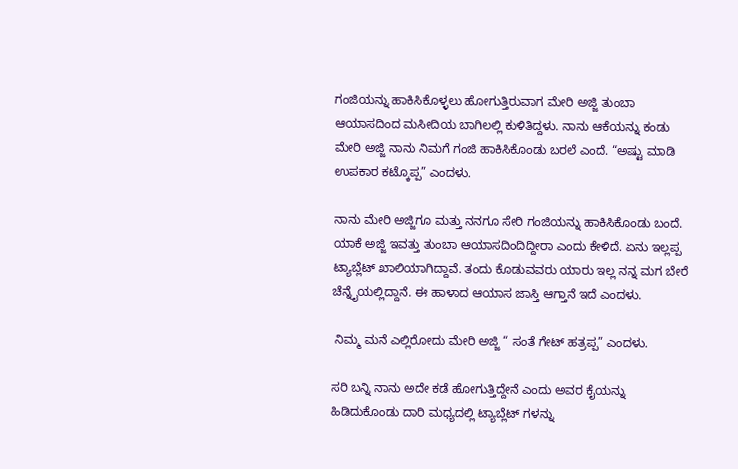ಗಂಜಿಯನ್ನು ಹಾಕಿಸಿಕೊಳ್ಳಲು ಹೋಗುತ್ತಿರುವಾಗ ಮೇರಿ ಅಜ್ಜಿ ತುಂಬಾ ಆಯಾಸದಿಂದ ಮಸೀದಿಯ ಬಾಗಿಲಲ್ಲಿ ಕುಳಿತಿದ್ದಳು. ನಾನು ಆಕೆಯನ್ನು ಕಂಡು ಮೇರಿ ಅಜ್ಜಿ ನಾನು ನಿಮಗೆ ಗಂಜಿ ಹಾಕಿಸಿಕೊಂಡು ಬರಲೆ ಎಂದೆ. “ಅಷ್ಟು ಮಾಡಿ ಉಪಕಾರ ಕಟ್ಕೊಪ್ಪ” ಎಂದಳು.

ನಾನು ಮೇರಿ ಅಜ್ಜಿಗೂ ಮತ್ತು ನನಗೂ ಸೇರಿ ಗಂಜಿಯನ್ನು ಹಾಕಿಸಿಕೊಂಡು ಬಂದೆ. ಯಾಕೆ ಅಜ್ಜಿ ಇವತ್ತು ತುಂಬಾ ಆಯಾಸದಿಂದಿದ್ದೀರಾ ಎಂದು ಕೇಳಿದೆ. ಏನು ಇಲ್ಲಪ್ಪ ಟ್ಯಾಬ್ಲೆಟ್ ಖಾಲಿಯಾಗಿದ್ದಾವೆ. ತಂದು ಕೊಡುವವರು ಯಾರು ಇಲ್ಲ ನನ್ನ ಮಗ ಬೇರೆ ಚೆನ್ನೈಯಲ್ಲಿದ್ದಾನೆ. ಈ ಹಾಳಾದ ಆಯಾಸ ಜಾಸ್ತಿ ಆಗ್ತಾನೆ ಇದೆ ಎಂದಳು.

 ನಿಮ್ಮ ಮನೆ ಎಲ್ಲಿರೋದು ಮೇರಿ ಅಜ್ಜಿ “ ಸಂತೆ ಗೇಟ್ ಹತ್ರಪ್ಪ” ಎಂದಳು.

ಸರಿ ಬನ್ನಿ ನಾನು ಅದೇ ಕಡೆ ಹೋಗುತ್ತಿದ್ದೇನೆ ಎಂದು ಅವರ ಕೈಯನ್ನು ಹಿಡಿದುಕೊಂಡು ದಾರಿ ಮಧ್ಯದಲ್ಲಿ ಟ್ಯಾಬ್ಲೆಟ್ ಗಳನ್ನು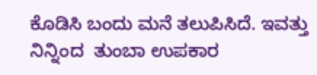ಕೊಡಿಸಿ ಬಂದು ಮನೆ ತಲುಪಿಸಿದೆ. ಇವತ್ತು ನಿನ್ನಿಂದ  ತುಂಬಾ ಉಪಕಾರ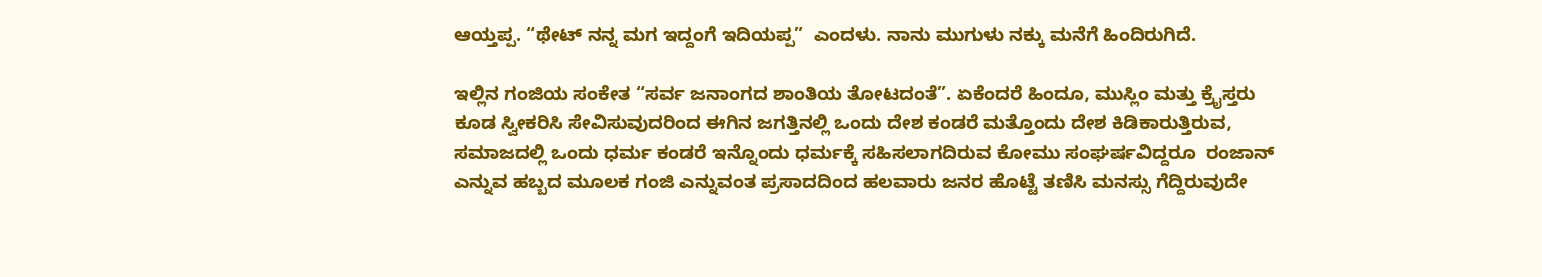ಆಯ್ತಪ್ಪ. “ಥೇಟ್ ನನ್ನ ಮಗ ಇದ್ದಂಗೆ ಇದಿಯಪ್ಪ”  ಎಂದಳು. ನಾನು ಮುಗುಳು ನಕ್ಕು ಮನೆಗೆ ಹಿಂದಿರುಗಿದೆ.

ಇಲ್ಲಿನ ಗಂಜಿಯ ಸಂಕೇತ “ಸರ್ವ ಜನಾಂಗದ ಶಾಂತಿಯ ತೋಟದಂತೆ”. ಏಕೆಂದರೆ ಹಿಂದೂ, ಮುಸ್ಲಿಂ ಮತ್ತು ಕ್ರೈಸ್ತರು ಕೂಡ ಸ್ವೀಕರಿಸಿ ಸೇವಿಸುವುದರಿಂದ ಈಗಿನ ಜಗತ್ತಿನಲ್ಲಿ ಒಂದು ದೇಶ ಕಂಡರೆ ಮತ್ತೊಂದು ದೇಶ ಕಿಡಿಕಾರುತ್ತಿರುವ, ಸಮಾಜದಲ್ಲಿ ಒಂದು ಧರ್ಮ ಕಂಡರೆ ಇನ್ನೊಂದು ಧರ್ಮಕ್ಕೆ ಸಹಿಸಲಾಗದಿರುವ ಕೋಮು ಸಂಘರ್ಷವಿದ್ದರೂ  ರಂಜಾನ್ ಎನ್ನುವ ಹಬ್ಬದ ಮೂಲಕ ಗಂಜಿ ಎನ್ನುವಂತ ಪ್ರಸಾದದಿಂದ ಹಲವಾರು ಜನರ ಹೊಟ್ಟೆ ತಣಿಸಿ ಮನಸ್ಸು ಗೆದ್ದಿರುವುದೇ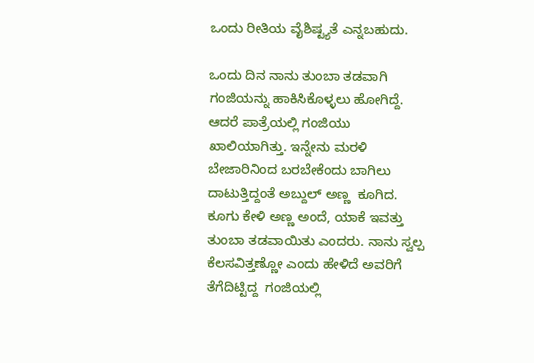ಒಂದು ರೀತಿಯ ವೈಶಿಷ್ಟ್ಯತೆ ಎನ್ನಬಹುದು.

ಒಂದು ದಿನ ನಾನು ತುಂಬಾ ತಡವಾಗಿ ಗಂಜಿಯನ್ನು ಹಾಕಿಸಿಕೊಳ್ಳಲು ಹೋಗಿದ್ದೆ. ಆದರೆ ಪಾತ್ರೆಯಲ್ಲಿ ಗಂಜಿಯು ಖಾಲಿಯಾಗಿತ್ತು. ಇನ್ನೇನು ಮರಳಿ ಬೇಜಾರಿನಿಂದ ಬರಬೇಕೆಂದು ಬಾಗಿಲು ದಾಟುತ್ತಿದ್ದಂತೆ ಅಬ್ದುಲ್ ಅಣ್ಣ  ಕೂಗಿದ. ಕೂಗು ಕೇಳಿ ಅಣ್ಣ ಅಂದೆ, ಯಾಕೆ ಇವತ್ತು ತುಂಬಾ ತಡವಾಯಿತು ಎಂದರು. ನಾನು ಸ್ವಲ್ಪ ಕೆಲಸವಿತ್ತಣ್ಣೋ ಎಂದು ಹೇಳಿದೆ ಅವರಿಗೆ ತೆಗೆದಿಟ್ಟಿದ್ದ  ಗಂಜಿಯಲ್ಲಿ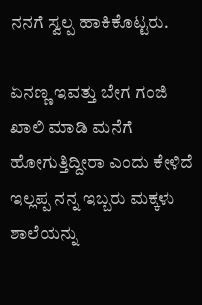ನನಗೆ ಸ್ವಲ್ಪ ಹಾಕಿಕೊಟ್ಟರು.

ಏನಣ್ಣ ಇವತ್ತು ಬೇಗ ಗಂಜಿ ಖಾಲಿ ಮಾಡಿ ಮನೆಗೆ ಹೋಗುತ್ತಿದ್ದೀರಾ ಎಂದು ಕೇಳಿದೆ ಇಲ್ಲಪ್ಪ ನನ್ನ ಇಬ್ಬರು ಮಕ್ಕಳು ಶಾಲೆಯನ್ನು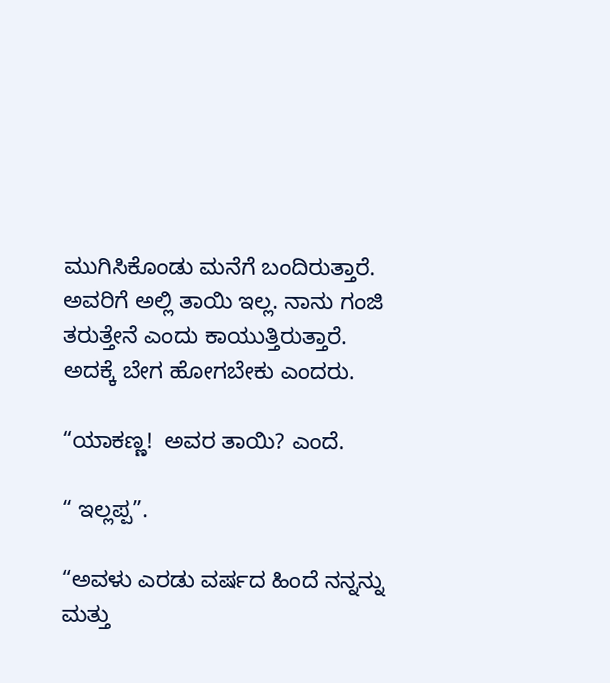ಮುಗಿಸಿಕೊಂಡು ಮನೆಗೆ ಬಂದಿರುತ್ತಾರೆ. ಅವರಿಗೆ ಅಲ್ಲಿ ತಾಯಿ ಇಲ್ಲ. ನಾನು ಗಂಜಿ ತರುತ್ತೇನೆ ಎಂದು ಕಾಯುತ್ತಿರುತ್ತಾರೆ. ಅದಕ್ಕೆ ಬೇಗ ಹೋಗಬೇಕು ಎಂದರು.

“ಯಾಕಣ್ಣ!  ಅವರ ತಾಯಿ? ಎಂದೆ.

“ ಇಲ್ಲಪ್ಪ”.

“ಅವಳು ಎರಡು ವರ್ಷದ ಹಿಂದೆ ನನ್ನನ್ನು ಮತ್ತು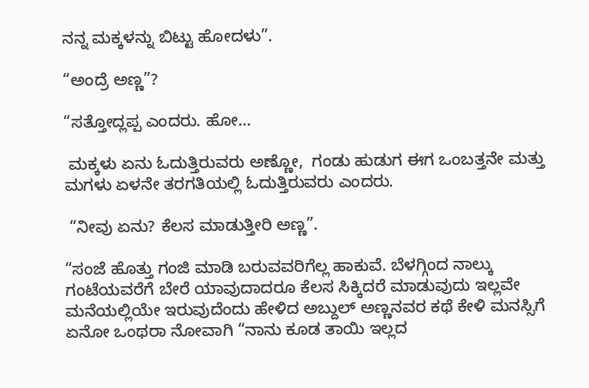ನನ್ನ ಮಕ್ಕಳನ್ನು ಬಿಟ್ಟು ಹೋದಳು”.

“ಅಂದ್ರೆ ಅಣ್ಣ”?

“ಸತ್ತೋದ್ಲಪ್ಪ ಎಂದರು. ಹೋ…

 ಮಕ್ಕಳು ಏನು ಓದುತ್ತಿರುವರು ಅಣ್ಣೋ,  ಗಂಡು ಹುಡುಗ ಈಗ ಒಂಬತ್ತನೇ ಮತ್ತು  ಮಗಳು ಏಳನೇ ತರಗತಿಯಲ್ಲಿ ಓದುತ್ತಿರುವರು ಎಂದರು.

 “ನೀವು ಏನು? ಕೆಲಸ ಮಾಡುತ್ತೀರಿ ಅಣ್ಣ”.

“ಸಂಜೆ ಹೊತ್ತು ಗಂಜಿ ಮಾಡಿ ಬರುವವರಿಗೆಲ್ಲ ಹಾಕುವೆ. ಬೆಳಗ್ಗಿಂದ ನಾಲ್ಕು ಗಂಟೆಯವರೆಗೆ ಬೇರೆ ಯಾವುದಾದರೂ ಕೆಲಸ ಸಿಕ್ಕಿದರೆ ಮಾಡುವುದು ಇಲ್ಲವೇ ಮನೆಯಲ್ಲಿಯೇ ಇರುವುದೆಂದು ಹೇಳಿದ ಅಬ್ದುಲ್ ಅಣ್ಣನವರ ಕಥೆ ಕೇಳಿ ಮನಸ್ಸಿಗೆ ಏನೋ ಒಂಥರಾ ನೋವಾಗಿ “ನಾನು ಕೂಡ ತಾಯಿ ಇಲ್ಲದ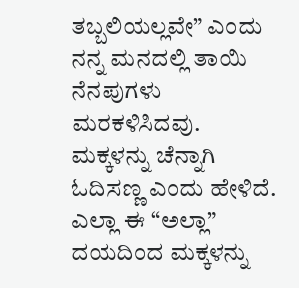ತಬ್ಬಲಿಯಲ್ಲವೇ” ಎಂದು ನನ್ನ ಮನದಲ್ಲಿ ತಾಯಿ ನೆನಪುಗಳು ಮರಕಳಿಸಿದವು. ಮಕ್ಕಳನ್ನು ಚೆನ್ನಾಗಿ ಓದಿಸಣ್ಣ ಎಂದು ಹೇಳಿದೆ. ಎಲ್ಲಾ ಈ “ಅಲ್ಲಾ”  ದಯದಿಂದ ಮಕ್ಕಳನ್ನು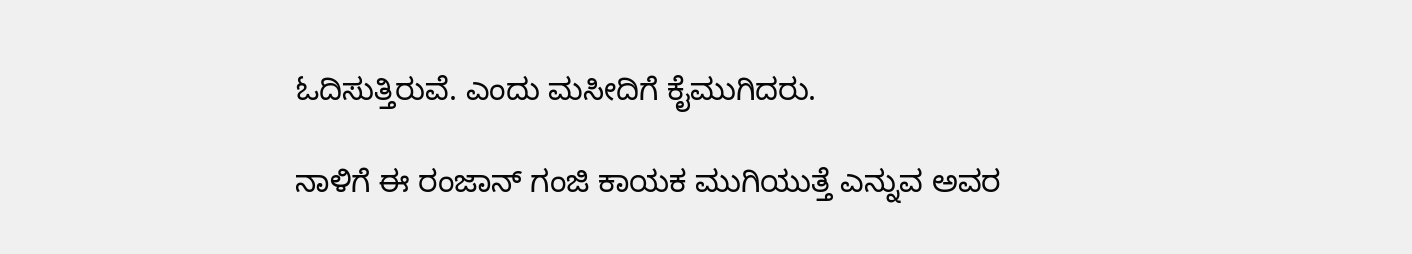ಓದಿಸುತ್ತಿರುವೆ. ಎಂದು ಮಸೀದಿಗೆ ಕೈಮುಗಿದರು.

ನಾಳಿಗೆ ಈ ರಂಜಾನ್ ಗಂಜಿ ಕಾಯಕ ಮುಗಿಯುತ್ತೆ ಎನ್ನುವ ಅವರ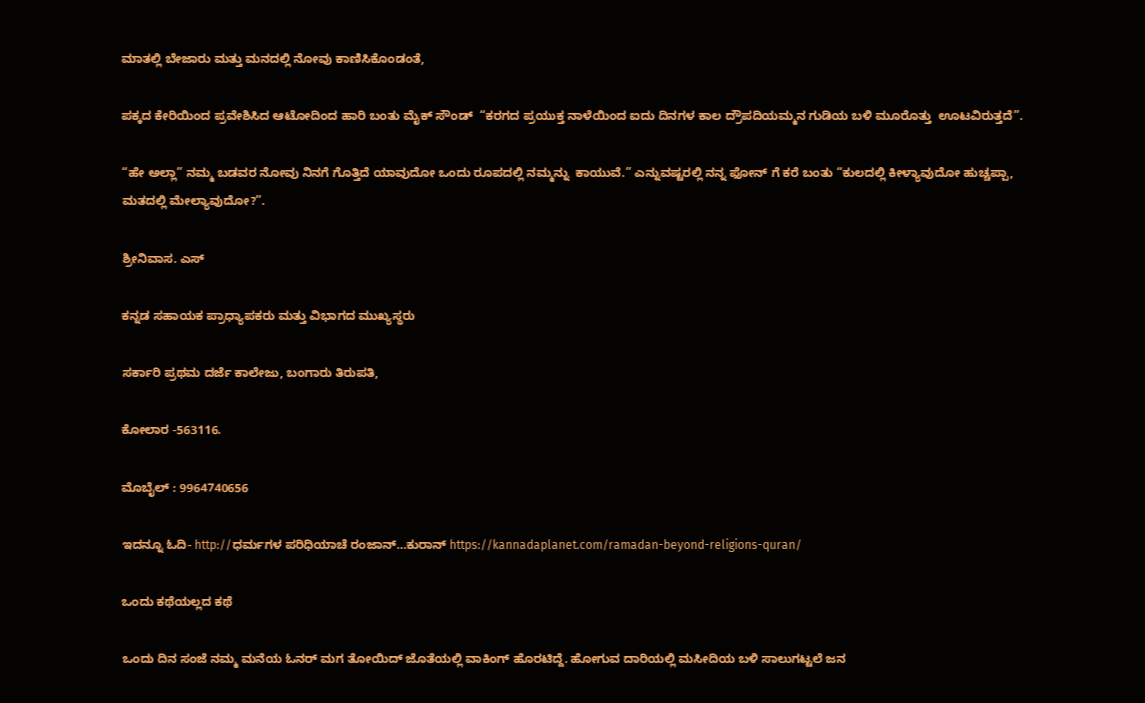ಮಾತಲ್ಲಿ ಬೇಜಾರು ಮತ್ತು ಮನದಲ್ಲಿ ನೋವು ಕಾಣಿಸಿಕೊಂಡಂತೆ,

ಪಕ್ಕದ ಕೇರಿಯಿಂದ ಪ್ರವೇಶಿಸಿದ ಆಟೋದಿಂದ ಹಾರಿ ಬಂತು ಮೈಕ್ ಸೌಂಡ್  “ಕರಗದ ಪ್ರಯುಕ್ತ ನಾಳೆಯಿಂದ ಐದು ದಿನಗಳ ಕಾಲ ದ್ರೌಪದಿಯಮ್ಮನ ಗುಡಿಯ ಬಳಿ ಮೂರೊತ್ತು  ಊಟವಿರುತ್ತದೆ”.

“ಹೇ ಅಲ್ಲಾ” ನಮ್ಮ ಬಡವರ ನೋವು ನಿನಗೆ ಗೊತ್ತಿದೆ ಯಾವುದೋ ಒಂದು ರೂಪದಲ್ಲಿ ನಮ್ಮನ್ನು  ಕಾಯುವೆ.” ಎನ್ನುವಷ್ಟರಲ್ಲಿ ನನ್ನ ಫೋನ್ ಗೆ ಕರೆ ಬಂತು “ಕುಲದಲ್ಲಿ ಕೀಳ್ಯಾವುದೋ ಹುಚ್ಚಪ್ಪಾ, ಮತದಲ್ಲಿ ಮೇಲ್ಯಾವುದೋ?”.

ಶ್ರೀನಿವಾಸ. ಎಸ್

ಕನ್ನಡ ಸಹಾಯಕ ಪ್ರಾಧ್ಯಾಪಕರು ಮತ್ತು ವಿಭಾಗದ ಮುಖ್ಯಸ್ಥರು

ಸರ್ಕಾರಿ ಪ್ರಥಮ ದರ್ಜೆ ಕಾಲೇಜು, ಬಂಗಾರು ತಿರುಪತಿ,

ಕೋಲಾರ -563116.

ಮೊಬೈಲ್ : 9964740656

ಇದನ್ನೂ ಓದಿ- http://ಧರ್ಮಗಳ ಪರಿಧಿಯಾಚೆ ರಂಜಾನ್…ಕುರಾನ್ https://kannadaplanet.com/ramadan-beyond-religions-quran/

ಒಂದು ಕಥೆಯಲ್ಲದ ಕಥೆ

ಒಂದು ದಿನ ಸಂಜೆ ನಮ್ಮ ಮನೆಯ ಓನರ್ ಮಗ ತೋಯಿದ್ ಜೊತೆಯಲ್ಲಿ ವಾಕಿಂಗ್ ಹೊರಟಿದ್ದೆ. ಹೋಗುವ ದಾರಿಯಲ್ಲಿ ಮಸೀದಿಯ ಬಳಿ ಸಾಲುಗಟ್ಟಲೆ ಜನ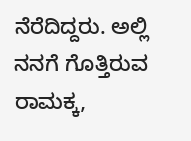ನೆರೆದಿದ್ದರು. ಅಲ್ಲಿ ನನಗೆ ಗೊತ್ತಿರುವ ರಾಮಕ್ಕ,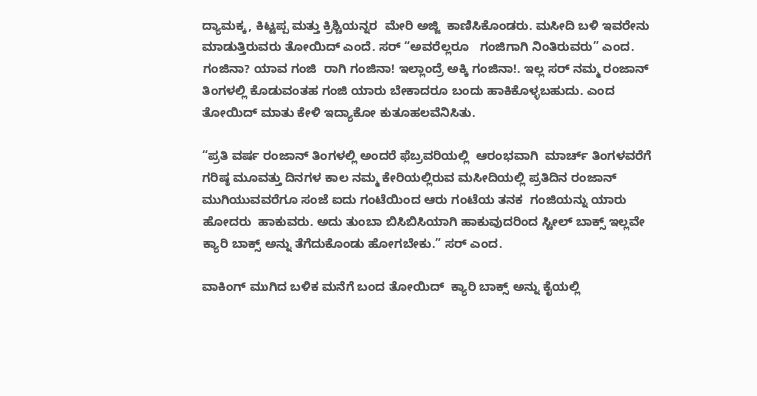ದ್ಯಾಮಕ್ಕ, ಕಿಟ್ಟಪ್ಪ ಮತ್ತು ಕ್ರಿಶ್ಚಿಯನ್ನರ  ಮೇರಿ ಅಜ್ಜಿ  ಕಾಣಿಸಿಕೊಂಡರು. ಮಸೀದಿ ಬಳಿ ಇವರೇನು ಮಾಡುತ್ತಿರುವರು ತೋಯಿದ್ ಎಂದೆ. ಸರ್ “ಅವರೆಲ್ಲರೂ   ಗಂಜಿಗಾಗಿ ನಿಂತಿರುವರು” ಎಂದ. ಗಂಜಿನಾ? ಯಾವ ಗಂಜಿ  ರಾಗಿ ಗಂಜಿನಾ! ಇಲ್ಲಾಂದ್ರೆ ಅಕ್ಕಿ ಗಂಜಿನಾ!. ಇಲ್ಲ ಸರ್ ನಮ್ಮ ರಂಜಾನ್ ತಿಂಗಳಲ್ಲಿ ಕೊಡುವಂತಹ ಗಂಜಿ ಯಾರು ಬೇಕಾದರೂ ಬಂದು ಹಾಕಿಕೊಳ್ಳಬಹುದು. ಎಂದ ತೋಯಿದ್ ಮಾತು ಕೇಳಿ ಇದ್ಯಾಕೋ ಕುತೂಹಲವೆನಿಸಿತು.

“ಪ್ರತಿ ವರ್ಷ ರಂಜಾನ್ ತಿಂಗಳಲ್ಲಿ ಅಂದರೆ ಫೆಬ್ರವರಿಯಲ್ಲಿ  ಆರಂಭವಾಗಿ  ಮಾರ್ಚ್ ತಿಂಗಳವರೆಗೆ ಗರಿಷ್ಠ ಮೂವತ್ತು ದಿನಗಳ ಕಾಲ ನಮ್ಮ ಕೇರಿಯಲ್ಲಿರುವ ಮಸೀದಿಯಲ್ಲಿ ಪ್ರತಿದಿನ ರಂಜಾನ್ ಮುಗಿಯುವವರೆಗೂ ಸಂಜೆ ಐದು ಗಂಟೆಯಿಂದ ಆರು ಗಂಟೆಯ ತನಕ  ಗಂಜಿಯನ್ನು ಯಾರು ಹೋದರು  ಹಾಕುವರು. ಅದು ತುಂಬಾ ಬಿಸಿಬಿಸಿಯಾಗಿ ಹಾಕುವುದರಿಂದ ಸ್ಟೀಲ್ ಬಾಕ್ಸ್ ಇಲ್ಲವೇ ಕ್ಯಾರಿ ಬಾಕ್ಸ್ ಅನ್ನು ತೆಗೆದುಕೊಂಡು ಹೋಗಬೇಕು.” ಸರ್ ಎಂದ.

ವಾಕಿಂಗ್ ಮುಗಿದ ಬಳಿಕ ಮನೆಗೆ ಬಂದ ತೋಯಿದ್  ಕ್ಯಾರಿ ಬಾಕ್ಸ್ ಅನ್ನು ಕೈಯಲ್ಲಿ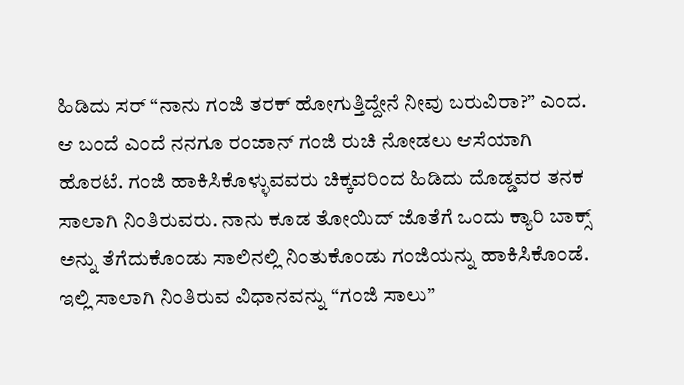ಹಿಡಿದು ಸರ್ “ನಾನು ಗಂಜಿ ತರಕ್ ಹೋಗುತ್ತಿದ್ದೇನೆ ನೀವು ಬರುವಿರಾ?” ಎಂದ. ಆ ಬಂದೆ ಎಂದೆ ನನಗೂ ರಂಜಾನ್ ಗಂಜಿ ರುಚಿ ನೋಡಲು ಆಸೆಯಾಗಿ ಹೊರಟೆ. ಗಂಜಿ ಹಾಕಿಸಿಕೊಳ್ಳುವವರು ಚಿಕ್ಕವರಿಂದ ಹಿಡಿದು ದೊಡ್ಡವರ ತನಕ ಸಾಲಾಗಿ ನಿಂತಿರುವರು. ನಾನು ಕೂಡ ತೋಯಿದ್ ಜೊತೆಗೆ ಒಂದು ಕ್ಯಾರಿ ಬಾಕ್ಸ್ ಅನ್ನು ತೆಗೆದುಕೊಂಡು ಸಾಲಿನಲ್ಲಿ ನಿಂತುಕೊಂಡು ಗಂಜಿಯನ್ನು ಹಾಕಿಸಿಕೊಂಡೆ. ಇಲ್ಲಿ ಸಾಲಾಗಿ ನಿಂತಿರುವ ವಿಧಾನವನ್ನು “ಗಂಜಿ ಸಾಲು”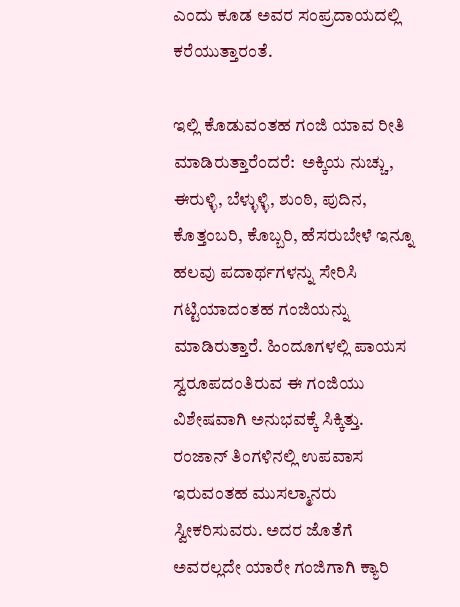ಎಂದು ಕೂಡ ಅವರ ಸಂಪ್ರದಾಯದಲ್ಲಿ ಕರೆಯುತ್ತಾರಂತೆ.

ಇಲ್ಲಿ ಕೊಡುವಂತಹ ಗಂಜಿ ಯಾವ ರೀತಿ ಮಾಡಿರುತ್ತಾರೆಂದರೆ:  ಅಕ್ಕಿಯ ನುಚ್ಚು, ಈರುಳ್ಳಿ, ಬೆಳ್ಳುಳ್ಳಿ, ಶುಂಠಿ, ಪುದಿನ, ಕೊತ್ತಂಬರಿ, ಕೊಬ್ಬರಿ, ಹೆಸರುಬೇಳೆ ಇನ್ನೂ ಹಲವು ಪದಾರ್ಥಗಳನ್ನು ಸೇರಿಸಿ ಗಟ್ಟಿಯಾದಂತಹ ಗಂಜಿಯನ್ನು ಮಾಡಿರುತ್ತಾರೆ. ಹಿಂದೂಗಳಲ್ಲಿ ಪಾಯಸ ಸ್ವರೂಪದಂತಿರುವ ಈ ಗಂಜಿಯು ವಿಶೇಷವಾಗಿ ಅನುಭವಕ್ಕೆ ಸಿಕ್ಕಿತ್ತು. ರಂಜಾನ್ ತಿಂಗಳಿನಲ್ಲಿ ಉಪವಾಸ ಇರುವಂತಹ ಮುಸಲ್ಮಾನರು ಸ್ವೀಕರಿಸುವರು. ಅದರ ಜೊತೆಗೆ ಅವರಲ್ಲದೇ ಯಾರೇ ಗಂಜಿಗಾಗಿ ಕ್ಯಾರಿ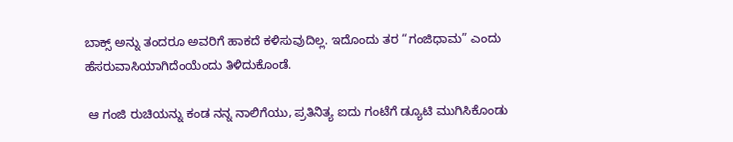ಬಾಕ್ಸ್ ಅನ್ನು ತಂದರೂ ಅವರಿಗೆ ಹಾಕದೆ ಕಳಿಸುವುದಿಲ್ಲ. ಇದೊಂದು ತರ “ಗಂಜಿಧಾಮ” ಎಂದು ಹೆಸರುವಾಸಿಯಾಗಿದೆಂಯೆಂದು ತಿಳಿದುಕೊಂಡೆ.

 ಆ ಗಂಜಿ ರುಚಿಯನ್ನು ಕಂಡ ನನ್ನ ನಾಲಿಗೆಯು, ಪ್ರತಿನಿತ್ಯ ಐದು ಗಂಟೆಗೆ ಡ್ಯೂಟಿ ಮುಗಿಸಿಕೊಂಡು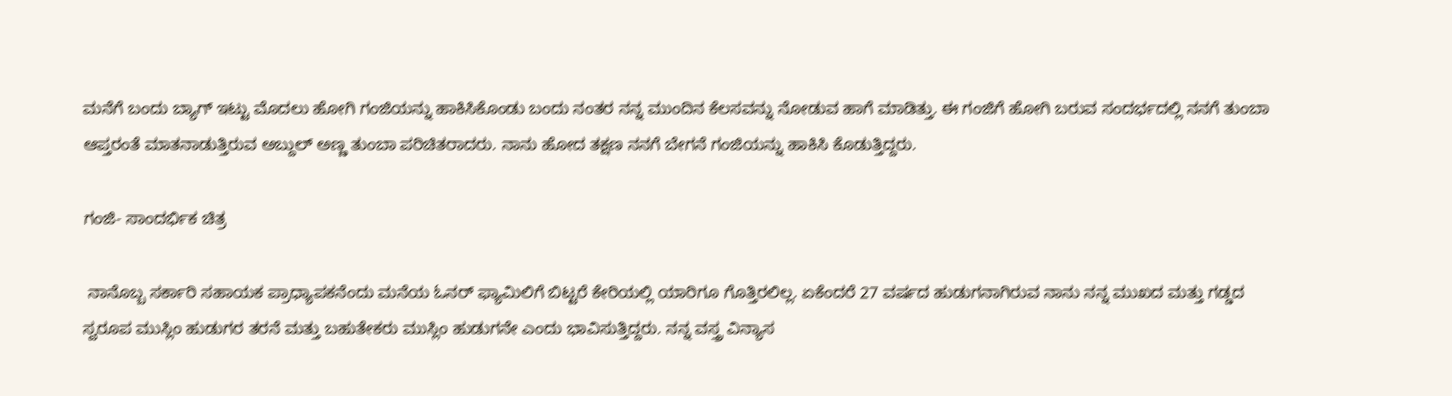ಮನೆಗೆ ಬಂದು ಬ್ಯಾಗ್ ಇಟ್ಟು ಮೊದಲು ಹೋಗಿ ಗಂಜಿಯನ್ನು ಹಾಕಿಸಿಕೊಂಡು ಬಂದು ನಂತರ ನನ್ನ ಮುಂದಿನ ಕೆಲಸವನ್ನು ನೋಡುವ ಹಾಗೆ ಮಾಡಿತ್ತು. ಈ ಗಂಜಿಗೆ ಹೋಗಿ ಬರುವ ಸಂದರ್ಭದಲ್ಲಿ ನನಗೆ ತುಂಬಾ ಆಪ್ತರಂತೆ ಮಾತನಾಡುತ್ತಿರುವ ಅಬ್ದುಲ್ ಅಣ್ಣ ತುಂಬಾ ಪರಿಚಿತರಾದರು. ನಾನು ಹೋದ ತಕ್ಷಣ ನನಗೆ ಬೇಗನೆ ಗಂಜಿಯನ್ನು ಹಾಕಿಸಿ ಕೊಡುತ್ತಿದ್ದರು.

ಗಂಜಿ- ಸಾಂದರ್ಭಿಕ ಚಿತ್ರ

 ನಾನೊಬ್ಬ ಸರ್ಕಾರಿ ಸಹಾಯಕ ಪ್ರಾಧ್ಯಾಪಕನೆಂದು ಮನೆಯ ಓನರ್ ಫ್ಯಾಮಿಲಿಗೆ ಬಿಟ್ಟರೆ ಕೇರಿಯಲ್ಲಿ ಯಾರಿಗೂ ಗೊತ್ತಿರಲಿಲ್ಲ. ಏಕೆಂದರೆ 27 ವರ್ಷದ ಹುಡುಗನಾಗಿರುವ ನಾನು ನನ್ನ ಮುಖದ ಮತ್ತು ಗಡ್ಡದ ಸ್ವರೂಪ ಮುಸ್ಲಿಂ ಹುಡುಗರ ತರನೆ ಮತ್ತು ಬಹುತೇಕರು ಮುಸ್ಲಿಂ ಹುಡುಗನೇ ಎಂದು ಭಾವಿಸುತ್ತಿದ್ದರು. ನನ್ನ ವಸ್ತ್ರ ವಿನ್ಯಾಸ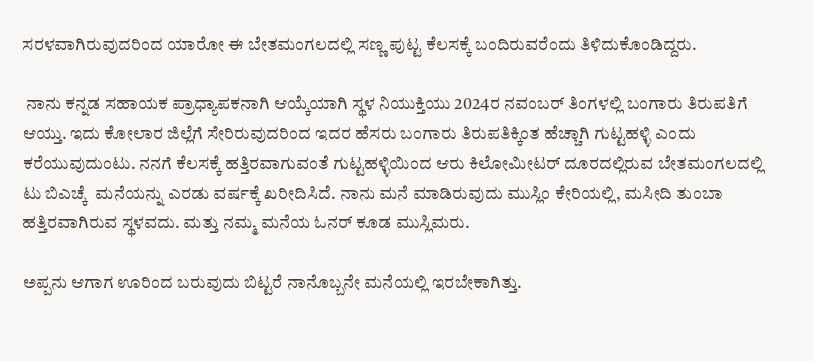ಸರಳವಾಗಿರುವುದರಿಂದ ಯಾರೋ ಈ ಬೇತಮಂಗಲದಲ್ಲಿ ಸಣ್ಣ ಪುಟ್ಟ ಕೆಲಸಕ್ಕೆ ಬಂದಿರುವರೆಂದು ತಿಳಿದುಕೊಂಡಿದ್ದರು.

 ನಾನು ಕನ್ನಡ ಸಹಾಯಕ ಪ್ರಾಧ್ಯಾಪಕನಾಗಿ ಆಯ್ಕೆಯಾಗಿ ಸ್ಥಳ ನಿಯುಕ್ತಿಯು 2024ರ ನವಂಬರ್ ತಿಂಗಳಲ್ಲಿ ಬಂಗಾರು ತಿರುಪತಿಗೆ ಆಯ್ತು. ಇದು ಕೋಲಾರ ಜಿಲ್ಲೆಗೆ ಸೇರಿರುವುದರಿಂದ ಇದರ ಹೆಸರು ಬಂಗಾರು ತಿರುಪತಿಕ್ಕಿಂತ ಹೆಚ್ಚಾಗಿ ಗುಟ್ಟಹಳ್ಳಿ ಎಂದು ಕರೆಯುವುದುಂಟು. ನನಗೆ ಕೆಲಸಕ್ಕೆ ಹತ್ತಿರವಾಗುವಂತೆ ಗುಟ್ಟಹಳ್ಳಿಯಿಂದ ಆರು ಕಿಲೋಮೀಟರ್ ದೂರದಲ್ಲಿರುವ ಬೇತಮಂಗಲದಲ್ಲಿ ಟು ಬಿಎಚ್ಕೆ  ಮನೆಯನ್ನು ಎರಡು ವರ್ಷಕ್ಕೆ ಖರೀದಿಸಿದೆ. ನಾನು ಮನೆ ಮಾಡಿರುವುದು ಮುಸ್ಲಿಂ ಕೇರಿಯಲ್ಲಿ, ಮಸೀದಿ ತುಂಬಾ ಹತ್ತಿರವಾಗಿರುವ ಸ್ಥಳವದು. ಮತ್ತು ನಮ್ಮ ಮನೆಯ ಓನರ್ ಕೂಡ ಮುಸ್ಲಿಮರು.

ಅಪ್ಪನು ಆಗಾಗ ಊರಿಂದ ಬರುವುದು ಬಿಟ್ಟರೆ ನಾನೊಬ್ಬನೇ ಮನೆಯಲ್ಲಿ ಇರಬೇಕಾಗಿತ್ತು.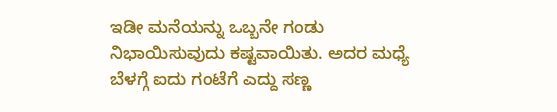ಇಡೀ ಮನೆಯನ್ನು ಒಬ್ಬನೇ ಗಂಡು ನಿಭಾಯಿಸುವುದು ಕಷ್ಟವಾಯಿತು. ಅದರ ಮಧ್ಯೆ ಬೆಳಗ್ಗೆ ಐದು ಗಂಟೆಗೆ ಎದ್ದು ಸಣ್ಣ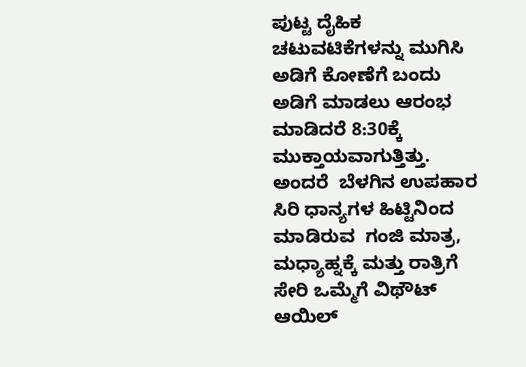ಪುಟ್ಟ ದೈಹಿಕ ಚಟುವಟಿಕೆಗಳನ್ನು ಮುಗಿಸಿ ಅಡಿಗೆ ಕೋಣೆಗೆ ಬಂದು ಅಡಿಗೆ ಮಾಡಲು ಆರಂಭ ಮಾಡಿದರೆ 8:30ಕ್ಕೆ ಮುಕ್ತಾಯವಾಗುತ್ತಿತ್ತು. ಅಂದರೆ  ಬೆಳಗಿನ ಉಪಹಾರ ಸಿರಿ ಧಾನ್ಯಗಳ ಹಿಟ್ಟಿನಿಂದ ಮಾಡಿರುವ  ಗಂಜಿ ಮಾತ್ರ, ಮಧ್ಯಾಹ್ನಕ್ಕೆ ಮತ್ತು ರಾತ್ರಿಗೆ ಸೇರಿ ಒಮ್ಮೆಗೆ ವಿಥೌಟ್ ಆಯಿಲ್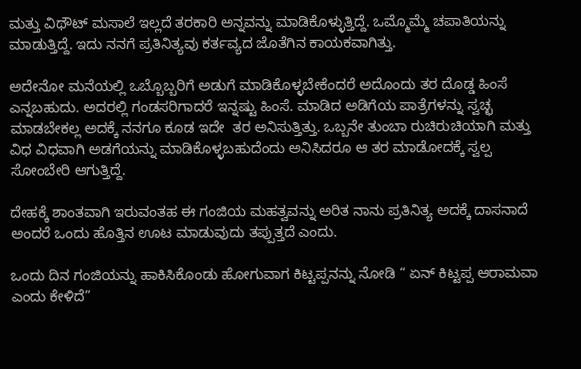ಮತ್ತು ವಿಥೌಟ್ ಮಸಾಲೆ ಇಲ್ಲದೆ ತರಕಾರಿ ಅನ್ನವನ್ನು ಮಾಡಿಕೊಳ್ಳುತ್ತಿದ್ದೆ. ಒಮ್ಮೊಮ್ಮೆ ಚಪಾತಿಯನ್ನು ಮಾಡುತ್ತಿದ್ದೆ. ಇದು ನನಗೆ ಪ್ರತಿನಿತ್ಯವು ಕರ್ತವ್ಯದ ಜೊತೆಗಿನ ಕಾಯಕವಾಗಿತ್ತು.

ಅದೇನೋ ಮನೆಯಲ್ಲಿ ಒಬ್ಬೊಬ್ಬರಿಗೆ ಅಡುಗೆ ಮಾಡಿಕೊಳ್ಳಬೇಕೆಂದರೆ ಅದೊಂದು ತರ ದೊಡ್ಡ ಹಿಂಸೆ ಎನ್ನಬಹುದು. ಅದರಲ್ಲಿ ಗಂಡಸರಿಗಾದರೆ ಇನ್ನಷ್ಟು ಹಿಂಸೆ. ಮಾಡಿದ ಅಡಿಗೆಯ ಪಾತ್ರೆಗಳನ್ನು ಸ್ವಚ್ಛ ಮಾಡಬೇಕಲ್ಲ ಅದಕ್ಕೆ ನನಗೂ ಕೂಡ ಇದೇ  ತರ ಅನಿಸುತ್ತಿತ್ತು. ಒಬ್ಬನೇ ತುಂಬಾ ರುಚಿರುಚಿಯಾಗಿ ಮತ್ತು ವಿಧ ವಿಧವಾಗಿ ಅಡಗೆಯನ್ನು ಮಾಡಿಕೊಳ್ಳಬಹುದೆಂದು ಅನಿಸಿದರೂ ಆ ತರ ಮಾಡೋದಕ್ಕೆ ಸ್ವಲ್ಪ ಸೋಂಬೇರಿ ಆಗುತ್ತಿದ್ದೆ.

ದೇಹಕ್ಕೆ ಶಾಂತವಾಗಿ ಇರುವಂತಹ ಈ ಗಂಜಿಯ ಮಹತ್ವವನ್ನು ಅರಿತ ನಾನು ಪ್ರತಿನಿತ್ಯ ಅದಕ್ಕೆ ದಾಸನಾದೆ ಅಂದರೆ ಒಂದು ಹೊತ್ತಿನ ಊಟ ಮಾಡುವುದು ತಪ್ಪುತ್ತದೆ ಎಂದು.

ಒಂದು ದಿನ ಗಂಜಿಯನ್ನು ಹಾಕಿಸಿಕೊಂಡು ಹೋಗುವಾಗ ಕಿಟ್ಟಪ್ಪನನ್ನು ನೋಡಿ “ ಏನ್ ಕಿಟ್ಟಪ್ಪ ಆರಾಮವಾ ಎಂದು ಕೇಳಿದೆ”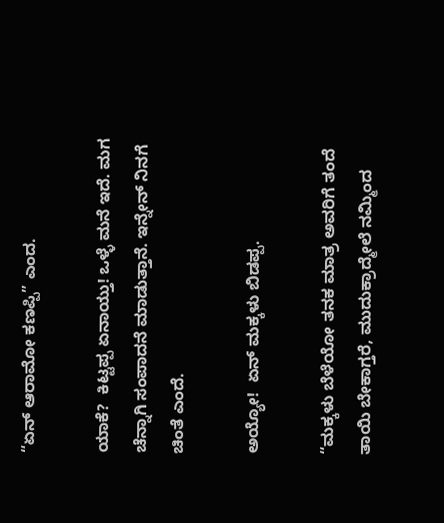“ಏನ್ ಆರಾಮೋ ಕಣಪ್ಪಿ” ಎಂದ.

ಯಾಕೆ?  ಕಿಟ್ಟಪ್ಪ ಏನಾಯ್ತು! ಒಳ್ಳೆ ಮನೆ ಇದೆ. ಮಗ ಚೆನ್ನಾಗಿ ಸಂಪಾದನೆ ಮಾಡುತ್ತಾನೆ. ಇನ್ನೇನ್ ನಿನಗೆ ಚಿಂತೆ ಎಂದೆ.

ಅಯ್ಯೋ!  ಏನ್ ಮಕ್ಕಳು ಬಿಡಪ್ಪ.

“ಮಕ್ಕಳು ಬೆಳೆಯೋ ತನಕ ಮಾತ್ರ ಅವರಿಗೆ ತಂದೆ ತಾಯಿ ಬೇಕಾಗ್ತರೆ, ಮುದುಕ್ರಾದ್ಮೇಲೆ ನಮ್ಮಿಂದ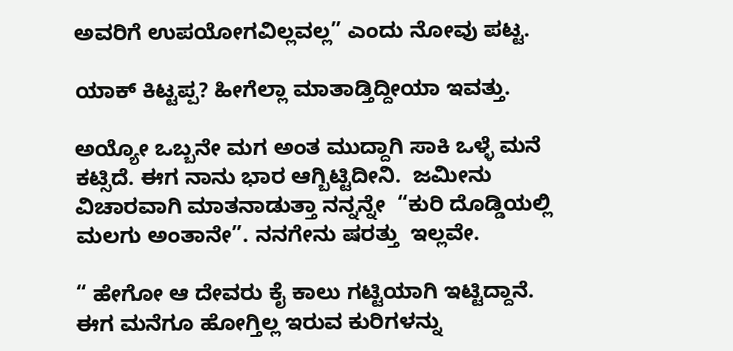ಅವರಿಗೆ ಉಪಯೋಗವಿಲ್ಲವಲ್ಲ” ಎಂದು ನೋವು ಪಟ್ಟ.

ಯಾಕ್ ಕಿಟ್ಟಪ್ಪ? ಹೀಗೆಲ್ಲಾ ಮಾತಾಡ್ತಿದ್ದೀಯಾ ಇವತ್ತು.

ಅಯ್ಯೋ ಒಬ್ಬನೇ ಮಗ ಅಂತ ಮುದ್ದಾಗಿ ಸಾಕಿ ಒಳ್ಳೆ ಮನೆ ಕಟ್ಸಿದೆ. ಈಗ ನಾನು ಭಾರ ಆಗ್ಬಿಟ್ಟಿದೀನಿ.  ಜಮೀನು ವಿಚಾರವಾಗಿ ಮಾತನಾಡುತ್ತಾ ನನ್ನನ್ನೇ  “ಕುರಿ ದೊಡ್ಡಿಯಲ್ಲಿ ಮಲಗು ಅಂತಾನೇ”. ನನಗೇನು ಷರತ್ತು  ಇಲ್ಲವೇ.

“ ಹೇಗೋ ಆ ದೇವರು ಕೈ ಕಾಲು ಗಟ್ಟಿಯಾಗಿ ಇಟ್ಟಿದ್ದಾನೆ. ಈಗ ಮನೆಗೂ ಹೋಗ್ತಿಲ್ಲ ಇರುವ ಕುರಿಗಳನ್ನು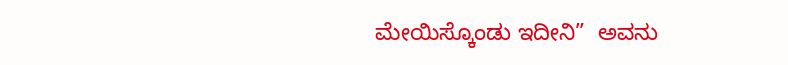ಮೇಯಿಸ್ಕೊಂಡು ಇದೀನಿ”  ಅವನು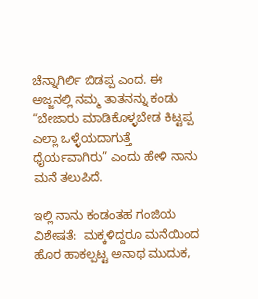ಚೆನ್ನಾಗಿರ್ಲಿ ಬಿಡಪ್ಪ ಎಂದ. ಈ ಅಜ್ಜನಲ್ಲಿ ನಮ್ಮ ತಾತನನ್ನು ಕಂಡು “ಬೇಜಾರು ಮಾಡಿಕೊಳ್ಳಬೇಡ ಕಿಟ್ಟಪ್ಪ ಎಲ್ಲಾ ಒಳ್ಳೆಯದಾಗುತ್ತೆ ಧೈರ್ಯವಾಗಿರು” ಎಂದು ಹೇಳಿ ನಾನು ಮನೆ ತಲುಪಿದೆ.

ಇಲ್ಲಿ ನಾನು ಕಂಡಂತಹ ಗಂಜಿಯ ವಿಶೇಷತೆ:  ಮಕ್ಕಳಿದ್ದರೂ ಮನೆಯಿಂದ ಹೊರ ಹಾಕಲ್ಪಟ್ಟ ಅನಾಥ ಮುದುಕ,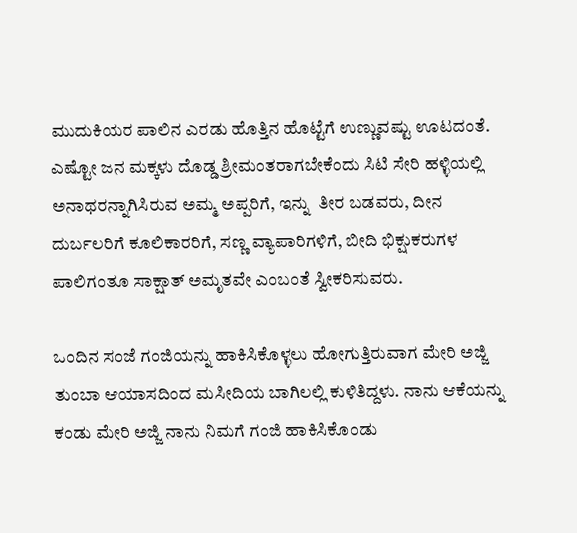ಮುದುಕಿಯರ ಪಾಲಿನ ಎರಡು ಹೊತ್ತಿನ ಹೊಟ್ಟೆಗೆ ಉಣ್ಣುವಷ್ಟು ಊಟದಂತೆ. ಎಷ್ಟೋ ಜನ ಮಕ್ಕಳು ದೊಡ್ಡ ಶ್ರೀಮಂತರಾಗಬೇಕೆಂದು ಸಿಟಿ ಸೇರಿ ಹಳ್ಳಿಯಲ್ಲಿ ಅನಾಥರನ್ನಾಗಿಸಿರುವ ಅಮ್ಮ ಅಪ್ಪರಿಗೆ, ಇನ್ನು  ತೀರ ಬಡವರು, ದೀನ ದುರ್ಬಲರಿಗೆ ಕೂಲಿಕಾರರಿಗೆ, ಸಣ್ಣ ವ್ಯಾಪಾರಿಗಳಿಗೆ, ಬೀದಿ ಭಿಕ್ಷುಕರುಗಳ ಪಾಲಿಗಂತೂ ಸಾಕ್ಷಾತ್ ಅಮೃತವೇ ಎಂಬಂತೆ ಸ್ವೀಕರಿಸುವರು.

ಒಂದಿನ ಸಂಜೆ ಗಂಜಿಯನ್ನು ಹಾಕಿಸಿಕೊಳ್ಳಲು ಹೋಗುತ್ತಿರುವಾಗ ಮೇರಿ ಅಜ್ಜಿ ತುಂಬಾ ಆಯಾಸದಿಂದ ಮಸೀದಿಯ ಬಾಗಿಲಲ್ಲಿ ಕುಳಿತಿದ್ದಳು. ನಾನು ಆಕೆಯನ್ನು ಕಂಡು ಮೇರಿ ಅಜ್ಜಿ ನಾನು ನಿಮಗೆ ಗಂಜಿ ಹಾಕಿಸಿಕೊಂಡು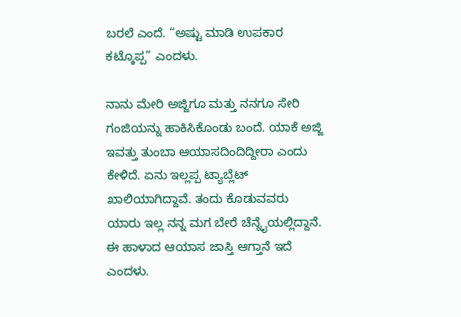ಬರಲೆ ಎಂದೆ. “ಅಷ್ಟು ಮಾಡಿ ಉಪಕಾರ ಕಟ್ಕೊಪ್ಪ” ಎಂದಳು.

ನಾನು ಮೇರಿ ಅಜ್ಜಿಗೂ ಮತ್ತು ನನಗೂ ಸೇರಿ ಗಂಜಿಯನ್ನು ಹಾಕಿಸಿಕೊಂಡು ಬಂದೆ. ಯಾಕೆ ಅಜ್ಜಿ ಇವತ್ತು ತುಂಬಾ ಆಯಾಸದಿಂದಿದ್ದೀರಾ ಎಂದು ಕೇಳಿದೆ. ಏನು ಇಲ್ಲಪ್ಪ ಟ್ಯಾಬ್ಲೆಟ್ ಖಾಲಿಯಾಗಿದ್ದಾವೆ. ತಂದು ಕೊಡುವವರು ಯಾರು ಇಲ್ಲ ನನ್ನ ಮಗ ಬೇರೆ ಚೆನ್ನೈಯಲ್ಲಿದ್ದಾನೆ. ಈ ಹಾಳಾದ ಆಯಾಸ ಜಾಸ್ತಿ ಆಗ್ತಾನೆ ಇದೆ ಎಂದಳು.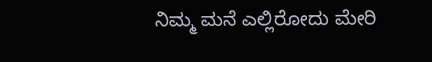ನಿಮ್ಮ ಮನೆ ಎಲ್ಲಿರೋದು ಮೇರಿ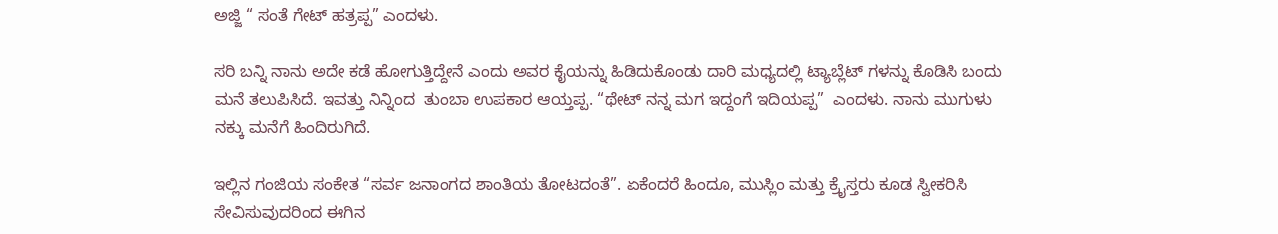ಅಜ್ಜಿ “ ಸಂತೆ ಗೇಟ್ ಹತ್ರಪ್ಪ” ಎಂದಳು.

ಸರಿ ಬನ್ನಿ ನಾನು ಅದೇ ಕಡೆ ಹೋಗುತ್ತಿದ್ದೇನೆ ಎಂದು ಅವರ ಕೈಯನ್ನು ಹಿಡಿದುಕೊಂಡು ದಾರಿ ಮಧ್ಯದಲ್ಲಿ ಟ್ಯಾಬ್ಲೆಟ್ ಗಳನ್ನು ಕೊಡಿಸಿ ಬಂದು ಮನೆ ತಲುಪಿಸಿದೆ. ಇವತ್ತು ನಿನ್ನಿಂದ  ತುಂಬಾ ಉಪಕಾರ ಆಯ್ತಪ್ಪ. “ಥೇಟ್ ನನ್ನ ಮಗ ಇದ್ದಂಗೆ ಇದಿಯಪ್ಪ”  ಎಂದಳು. ನಾನು ಮುಗುಳು ನಕ್ಕು ಮನೆಗೆ ಹಿಂದಿರುಗಿದೆ.

ಇಲ್ಲಿನ ಗಂಜಿಯ ಸಂಕೇತ “ಸರ್ವ ಜನಾಂಗದ ಶಾಂತಿಯ ತೋಟದಂತೆ”. ಏಕೆಂದರೆ ಹಿಂದೂ, ಮುಸ್ಲಿಂ ಮತ್ತು ಕ್ರೈಸ್ತರು ಕೂಡ ಸ್ವೀಕರಿಸಿ ಸೇವಿಸುವುದರಿಂದ ಈಗಿನ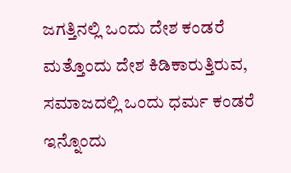ಜಗತ್ತಿನಲ್ಲಿ ಒಂದು ದೇಶ ಕಂಡರೆ ಮತ್ತೊಂದು ದೇಶ ಕಿಡಿಕಾರುತ್ತಿರುವ, ಸಮಾಜದಲ್ಲಿ ಒಂದು ಧರ್ಮ ಕಂಡರೆ ಇನ್ನೊಂದು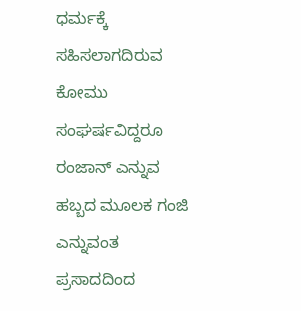ಧರ್ಮಕ್ಕೆ ಸಹಿಸಲಾಗದಿರುವ ಕೋಮು ಸಂಘರ್ಷವಿದ್ದರೂ  ರಂಜಾನ್ ಎನ್ನುವ ಹಬ್ಬದ ಮೂಲಕ ಗಂಜಿ ಎನ್ನುವಂತ ಪ್ರಸಾದದಿಂದ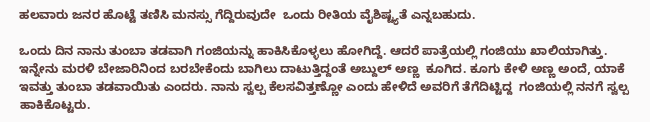ಹಲವಾರು ಜನರ ಹೊಟ್ಟೆ ತಣಿಸಿ ಮನಸ್ಸು ಗೆದ್ದಿರುವುದೇ  ಒಂದು ರೀತಿಯ ವೈಶಿಷ್ಟ್ಯತೆ ಎನ್ನಬಹುದು.

ಒಂದು ದಿನ ನಾನು ತುಂಬಾ ತಡವಾಗಿ ಗಂಜಿಯನ್ನು ಹಾಕಿಸಿಕೊಳ್ಳಲು ಹೋಗಿದ್ದೆ. ಆದರೆ ಪಾತ್ರೆಯಲ್ಲಿ ಗಂಜಿಯು ಖಾಲಿಯಾಗಿತ್ತು. ಇನ್ನೇನು ಮರಳಿ ಬೇಜಾರಿನಿಂದ ಬರಬೇಕೆಂದು ಬಾಗಿಲು ದಾಟುತ್ತಿದ್ದಂತೆ ಅಬ್ದುಲ್ ಅಣ್ಣ  ಕೂಗಿದ. ಕೂಗು ಕೇಳಿ ಅಣ್ಣ ಅಂದೆ, ಯಾಕೆ ಇವತ್ತು ತುಂಬಾ ತಡವಾಯಿತು ಎಂದರು. ನಾನು ಸ್ವಲ್ಪ ಕೆಲಸವಿತ್ತಣ್ಣೋ ಎಂದು ಹೇಳಿದೆ ಅವರಿಗೆ ತೆಗೆದಿಟ್ಟಿದ್ದ  ಗಂಜಿಯಲ್ಲಿ ನನಗೆ ಸ್ವಲ್ಪ ಹಾಕಿಕೊಟ್ಟರು.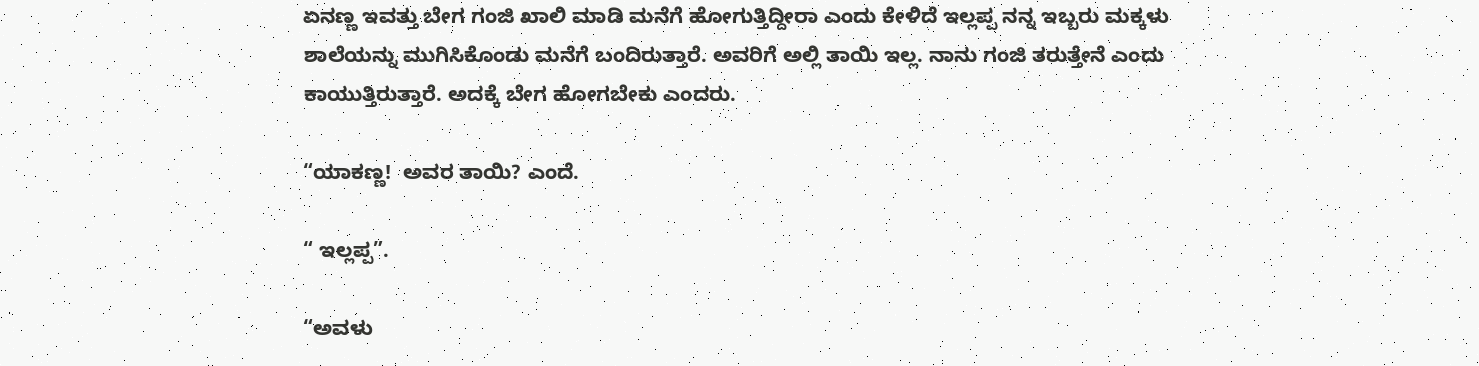ಏನಣ್ಣ ಇವತ್ತು ಬೇಗ ಗಂಜಿ ಖಾಲಿ ಮಾಡಿ ಮನೆಗೆ ಹೋಗುತ್ತಿದ್ದೀರಾ ಎಂದು ಕೇಳಿದೆ ಇಲ್ಲಪ್ಪ ನನ್ನ ಇಬ್ಬರು ಮಕ್ಕಳು ಶಾಲೆಯನ್ನು ಮುಗಿಸಿಕೊಂಡು ಮನೆಗೆ ಬಂದಿರುತ್ತಾರೆ. ಅವರಿಗೆ ಅಲ್ಲಿ ತಾಯಿ ಇಲ್ಲ. ನಾನು ಗಂಜಿ ತರುತ್ತೇನೆ ಎಂದು ಕಾಯುತ್ತಿರುತ್ತಾರೆ. ಅದಕ್ಕೆ ಬೇಗ ಹೋಗಬೇಕು ಎಂದರು.

“ಯಾಕಣ್ಣ!  ಅವರ ತಾಯಿ? ಎಂದೆ.

“ ಇಲ್ಲಪ್ಪ”.

“ಅವಳು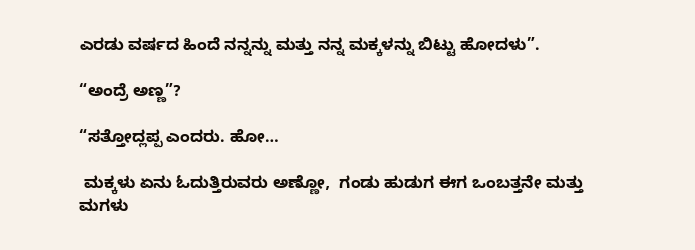ಎರಡು ವರ್ಷದ ಹಿಂದೆ ನನ್ನನ್ನು ಮತ್ತು ನನ್ನ ಮಕ್ಕಳನ್ನು ಬಿಟ್ಟು ಹೋದಳು”.

“ಅಂದ್ರೆ ಅಣ್ಣ”?

“ಸತ್ತೋದ್ಲಪ್ಪ ಎಂದರು. ಹೋ…

 ಮಕ್ಕಳು ಏನು ಓದುತ್ತಿರುವರು ಅಣ್ಣೋ,  ಗಂಡು ಹುಡುಗ ಈಗ ಒಂಬತ್ತನೇ ಮತ್ತು  ಮಗಳು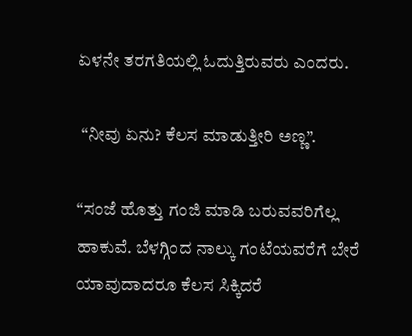ಏಳನೇ ತರಗತಿಯಲ್ಲಿ ಓದುತ್ತಿರುವರು ಎಂದರು.

 “ನೀವು ಏನು? ಕೆಲಸ ಮಾಡುತ್ತೀರಿ ಅಣ್ಣ”.

“ಸಂಜೆ ಹೊತ್ತು ಗಂಜಿ ಮಾಡಿ ಬರುವವರಿಗೆಲ್ಲ ಹಾಕುವೆ. ಬೆಳಗ್ಗಿಂದ ನಾಲ್ಕು ಗಂಟೆಯವರೆಗೆ ಬೇರೆ ಯಾವುದಾದರೂ ಕೆಲಸ ಸಿಕ್ಕಿದರೆ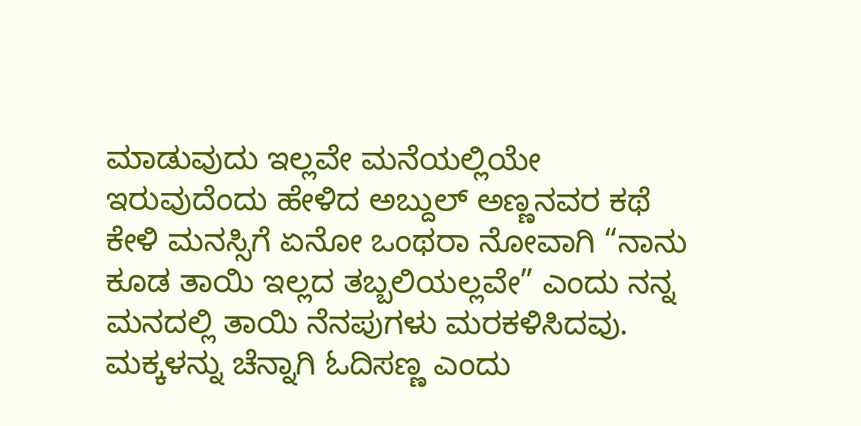ಮಾಡುವುದು ಇಲ್ಲವೇ ಮನೆಯಲ್ಲಿಯೇ ಇರುವುದೆಂದು ಹೇಳಿದ ಅಬ್ದುಲ್ ಅಣ್ಣನವರ ಕಥೆ ಕೇಳಿ ಮನಸ್ಸಿಗೆ ಏನೋ ಒಂಥರಾ ನೋವಾಗಿ “ನಾನು ಕೂಡ ತಾಯಿ ಇಲ್ಲದ ತಬ್ಬಲಿಯಲ್ಲವೇ” ಎಂದು ನನ್ನ ಮನದಲ್ಲಿ ತಾಯಿ ನೆನಪುಗಳು ಮರಕಳಿಸಿದವು. ಮಕ್ಕಳನ್ನು ಚೆನ್ನಾಗಿ ಓದಿಸಣ್ಣ ಎಂದು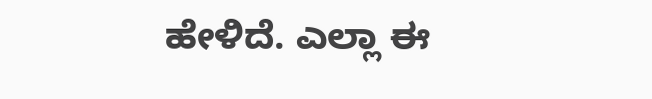ಹೇಳಿದೆ. ಎಲ್ಲಾ ಈ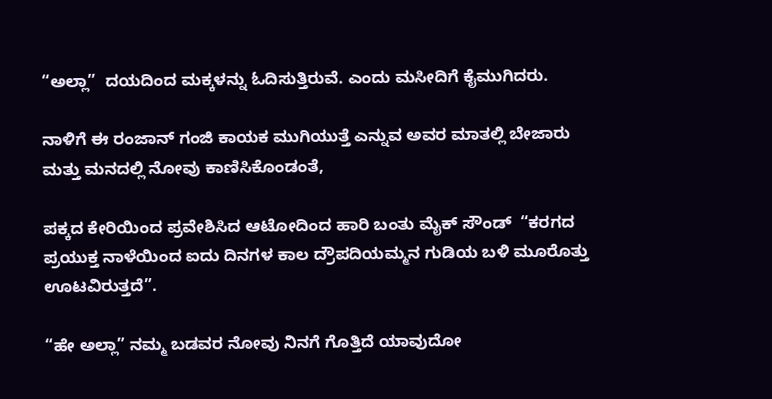“ಅಲ್ಲಾ”  ದಯದಿಂದ ಮಕ್ಕಳನ್ನು ಓದಿಸುತ್ತಿರುವೆ. ಎಂದು ಮಸೀದಿಗೆ ಕೈಮುಗಿದರು.

ನಾಳಿಗೆ ಈ ರಂಜಾನ್ ಗಂಜಿ ಕಾಯಕ ಮುಗಿಯುತ್ತೆ ಎನ್ನುವ ಅವರ ಮಾತಲ್ಲಿ ಬೇಜಾರು ಮತ್ತು ಮನದಲ್ಲಿ ನೋವು ಕಾಣಿಸಿಕೊಂಡಂತೆ,

ಪಕ್ಕದ ಕೇರಿಯಿಂದ ಪ್ರವೇಶಿಸಿದ ಆಟೋದಿಂದ ಹಾರಿ ಬಂತು ಮೈಕ್ ಸೌಂಡ್  “ಕರಗದ ಪ್ರಯುಕ್ತ ನಾಳೆಯಿಂದ ಐದು ದಿನಗಳ ಕಾಲ ದ್ರೌಪದಿಯಮ್ಮನ ಗುಡಿಯ ಬಳಿ ಮೂರೊತ್ತು  ಊಟವಿರುತ್ತದೆ”.

“ಹೇ ಅಲ್ಲಾ” ನಮ್ಮ ಬಡವರ ನೋವು ನಿನಗೆ ಗೊತ್ತಿದೆ ಯಾವುದೋ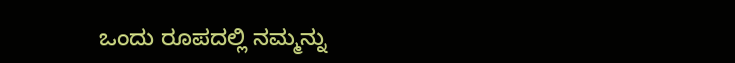ಒಂದು ರೂಪದಲ್ಲಿ ನಮ್ಮನ್ನು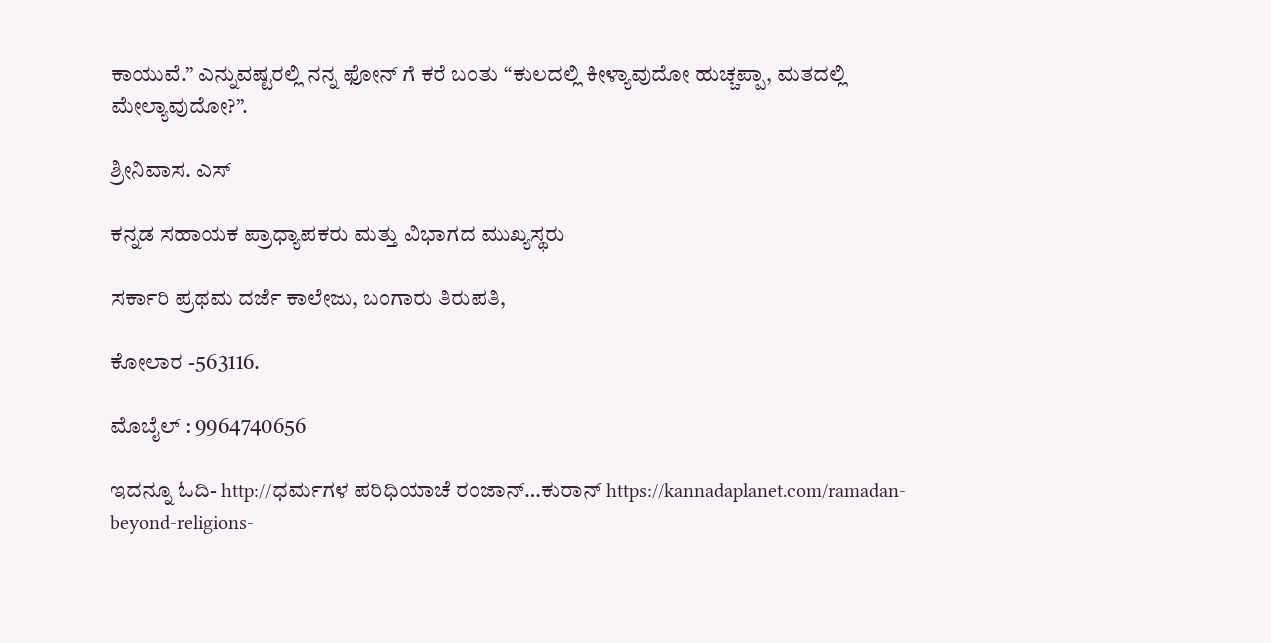ಕಾಯುವೆ.” ಎನ್ನುವಷ್ಟರಲ್ಲಿ ನನ್ನ ಫೋನ್ ಗೆ ಕರೆ ಬಂತು “ಕುಲದಲ್ಲಿ ಕೀಳ್ಯಾವುದೋ ಹುಚ್ಚಪ್ಪಾ, ಮತದಲ್ಲಿ ಮೇಲ್ಯಾವುದೋ?”.

ಶ್ರೀನಿವಾಸ. ಎಸ್

ಕನ್ನಡ ಸಹಾಯಕ ಪ್ರಾಧ್ಯಾಪಕರು ಮತ್ತು ವಿಭಾಗದ ಮುಖ್ಯಸ್ಥರು

ಸರ್ಕಾರಿ ಪ್ರಥಮ ದರ್ಜೆ ಕಾಲೇಜು, ಬಂಗಾರು ತಿರುಪತಿ,

ಕೋಲಾರ -563116.

ಮೊಬೈಲ್ : 9964740656

ಇದನ್ನೂ ಓದಿ- http://ಧರ್ಮಗಳ ಪರಿಧಿಯಾಚೆ ರಂಜಾನ್…ಕುರಾನ್ https://kannadaplanet.com/ramadan-beyond-religions-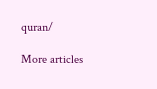quran/

More articles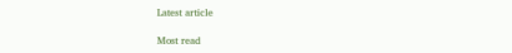Latest article

Most read